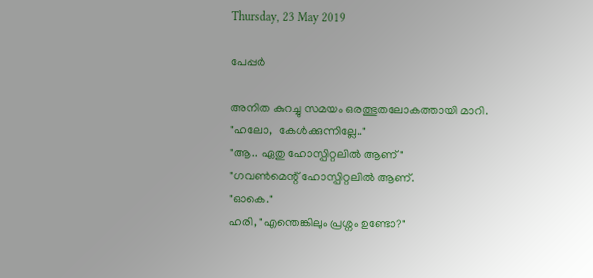Thursday, 23 May 2019

പേപ്പർ

അനിത കുറച്ചു സമയം ഒരത്ഭുതലോകത്തായി മാറി.
"ഹലോ,  കേൾക്കുന്നില്ലേ.."
"ആ.. ഏതു ഹോസ്പിറ്റലിൽ ആണ്"
"ഗവൺമെന്റ് ഹോസ്പിറ്റലിൽ ആണ്.
"ഓകെ."
ഹരി, "എന്തെങ്കിലും പ്രശ്നം ഉണ്ടോ?"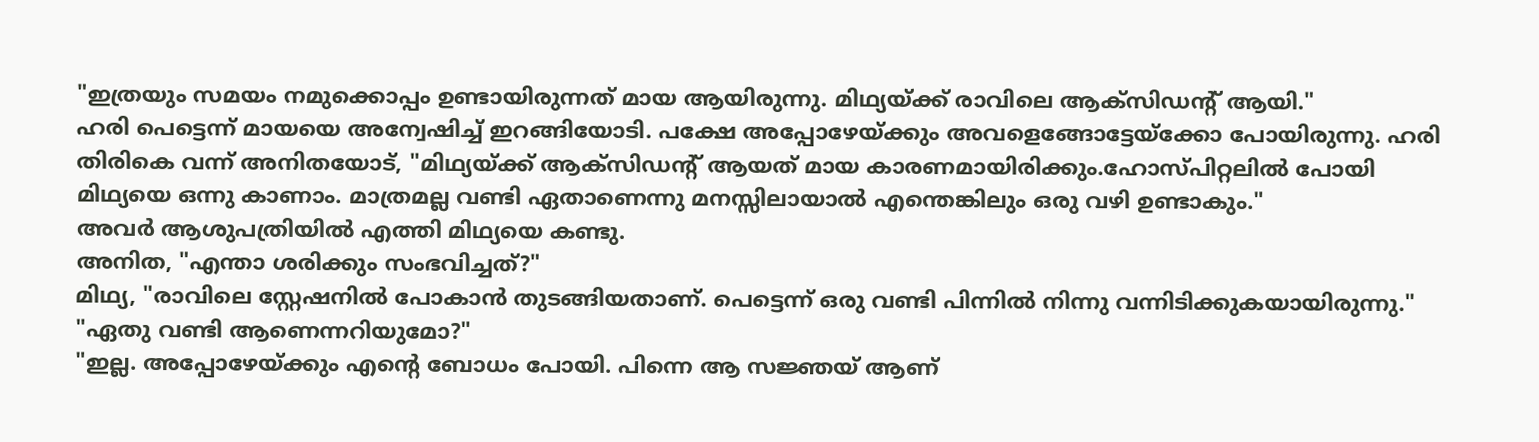"ഇത്രയും സമയം നമുക്കൊപ്പം ഉണ്ടായിരുന്നത് മായ ആയിരുന്നു. മിഥ്യയ്ക്ക് രാവിലെ ആക്സിഡന്റ് ആയി."
ഹരി പെട്ടെന്ന് മായയെ അന്വേഷിച്ച് ഇറങ്ങിയോടി. പക്ഷേ അപ്പോഴേയ്ക്കും അവളെങ്ങോട്ടേയ്ക്കോ പോയിരുന്നു. ഹരി തിരികെ വന്ന് അനിതയോട്, "മിഥ്യയ്ക്ക് ആക്സിഡന്റ് ആയത് മായ കാരണമായിരിക്കും.ഹോസ്പിറ്റലിൽ പോയി മിഥ്യയെ ഒന്നു കാണാം. മാത്രമല്ല വണ്ടി ഏതാണെന്നു മനസ്സിലായാൽ എന്തെങ്കിലും ഒരു വഴി ഉണ്ടാകും."
അവർ ആശുപത്രിയിൽ എത്തി മിഥ്യയെ കണ്ടു.
അനിത, "എന്താ ശരിക്കും സംഭവിച്ചത്?"
മിഥ്യ, "രാവിലെ സ്റ്റേഷനിൽ പോകാൻ തുടങ്ങിയതാണ്. പെട്ടെന്ന് ഒരു വണ്ടി പിന്നിൽ നിന്നു വന്നിടിക്കുകയായിരുന്നു."
"ഏതു വണ്ടി ആണെന്നറിയുമോ?"
"ഇല്ല. അപ്പോഴേയ്ക്കും എന്റെ ബോധം പോയി. പിന്നെ ആ സജ്ഞയ് ആണ്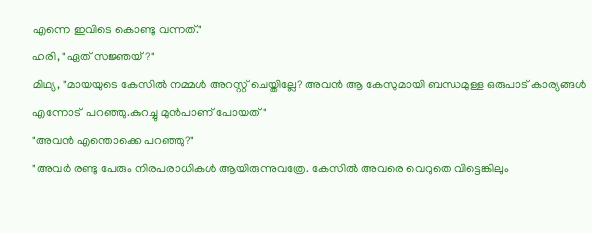എന്നെ ഇവിടെ കൊണ്ടു വന്നത്."
ഹരി, "ഏത് സജ്ഞയ്?"
മിഥ്യ, "മായയുടെ കേസിൽ നമ്മൾ അറസ്റ്റ് ചെയ്തില്ലേ? അവൻ ആ കേസുമായി ബന്ധമുള്ള ഒരുപാട് കാര്യങ്ങൾ എന്നോട്  പറഞ്ഞു.കുറച്ചു മുൻപാണ് പോയത്"
"അവൻ എന്തൊക്കെ പറഞ്ഞു?"
"അവർ രണ്ടു പേരും നിരപരാധികൾ ആയിരുന്നുവത്രേ. കേസിൽ അവരെ വെറുതെ വിട്ടെങ്കിലും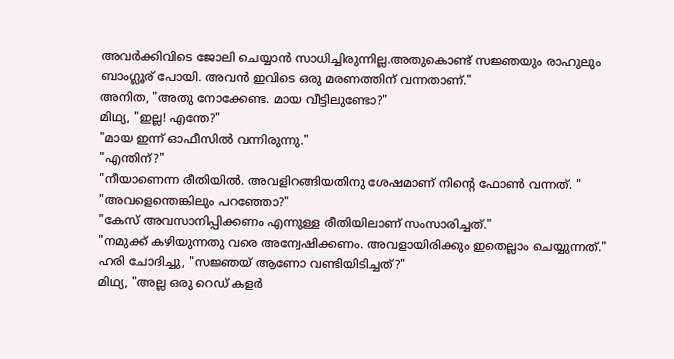അവർക്കിവിടെ ജോലി ചെയ്യാൻ സാധിച്ചിരുന്നില്ല.അതുകൊണ്ട് സജ്ഞയും രാഹുലും ബാംഗ്ലൂര് പോയി. അവൻ ഇവിടെ ഒരു മരണത്തിന് വന്നതാണ്."
അനിത, "അതു നോക്കേണ്ട. മായ വീട്ടിലുണ്ടോ?"
മിഥ്യ, "ഇല്ല! എന്തേ?"
"മായ ഇന്ന് ഓഫീസിൽ വന്നിരുന്നു."
"എന്തിന്?"
"നീയാണെന്ന രീതിയിൽ. അവളിറങ്ങിയതിനു ശേഷമാണ് നിന്റെ ഫോൺ വന്നത്. "
"അവളെന്തെങ്കിലും പറഞ്ഞോ?"
"കേസ് അവസാനിപ്പിക്കണം എന്നുള്ള രീതിയിലാണ് സംസാരിച്ചത്."
"നമുക്ക് കഴിയുന്നതു വരെ അന്വേഷിക്കണം. അവളായിരിക്കും ഇതെല്ലാം ചെയ്യുന്നത്."
ഹരി ചോദിച്ചു, "സജ്ഞയ് ആണോ വണ്ടിയിടിച്ചത്?"
മിഥ്യ, "അല്ല ഒരു റെഡ് കളർ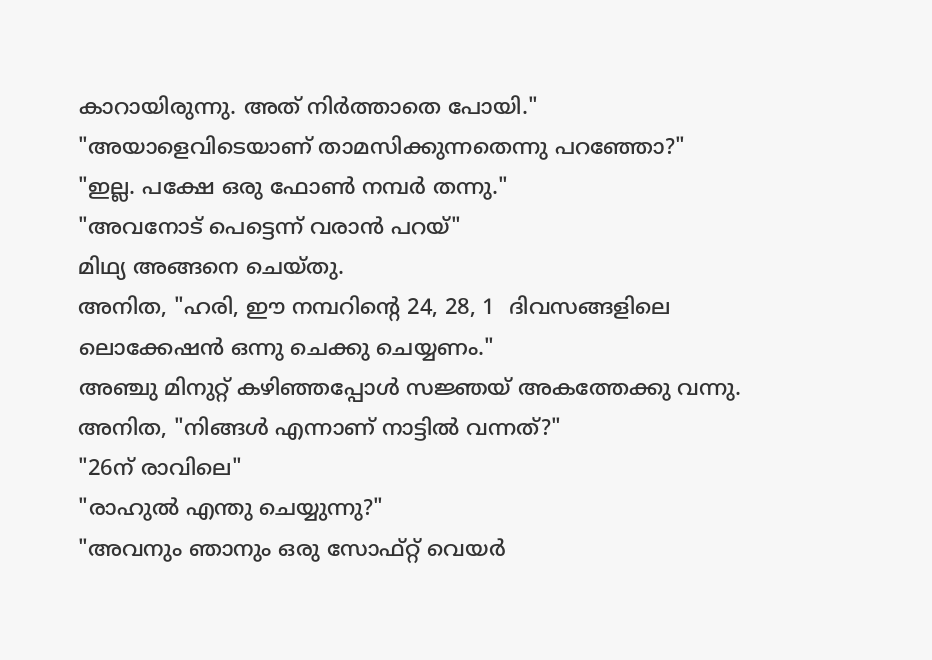കാറായിരുന്നു. അത് നിർത്താതെ പോയി."
"അയാളെവിടെയാണ് താമസിക്കുന്നതെന്നു പറഞ്ഞോ?"
"ഇല്ല. പക്ഷേ ഒരു ഫോൺ നമ്പർ തന്നു."
"അവനോട് പെട്ടെന്ന് വരാൻ പറയ്"
മിഥ്യ അങ്ങനെ ചെയ്തു.
അനിത, "ഹരി, ഈ നമ്പറിന്റെ 24, 28, 1  ദിവസങ്ങളിലെ ലൊക്കേഷൻ ഒന്നു ചെക്കു ചെയ്യണം."
അഞ്ചു മിനുറ്റ് കഴിഞ്ഞപ്പോൾ സജ്ഞയ് അകത്തേക്കു വന്നു.
അനിത, "നിങ്ങൾ എന്നാണ് നാട്ടിൽ വന്നത്?"
"26ന് രാവിലെ"
"രാഹുൽ എന്തു ചെയ്യുന്നു?"
"അവനും ഞാനും ഒരു സോഫ്റ്റ് വെയർ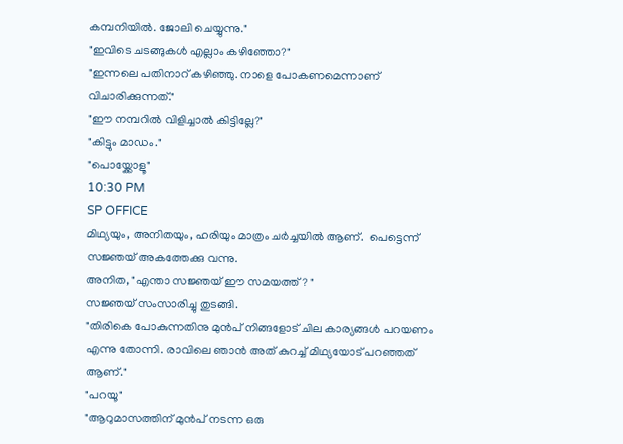കമ്പനിയിൽ. ജോലി ചെയ്യുന്നു."
"ഇവിടെ ചടങ്ങുകൾ എല്ലാം കഴിഞ്ഞോ?"
"ഇന്നലെ പതിനാറ് കഴിഞ്ഞു. നാളെ പോകണമെന്നാണ് വിചാരിക്കുന്നത്."
"ഈ നമ്പറിൽ വിളിച്ചാൽ കിട്ടില്ലേ?"
"കിട്ടും മാഡം."
"പൊയ്ക്കോളൂ"
10:30 PM
SP OFFICE
മിഥ്യയും, അനിതയും, ഹരിയും മാത്രം ചർച്ചയിൽ ആണ്.  പെട്ടെന്ന് സജ്ഞയ് അകത്തേക്കു വന്നു.
അനിത, "എന്താ സജ്ഞയ് ഈ സമയത്ത്? "
സജ്ഞയ് സംസാരിച്ചു തുടങ്ങി.
"തിരികെ പോകുന്നതിനു മുൻപ് നിങ്ങളോട് ചില കാര്യങ്ങൾ പറയണം എന്നു തോന്നി. രാവിലെ ഞാൻ അത് കുറച്ച് മിഥ്യയോട് പറഞ്ഞത് ആണ്."
"പറയൂ"
"ആറുമാസത്തിന് മുൻപ് നടന്ന ഒരു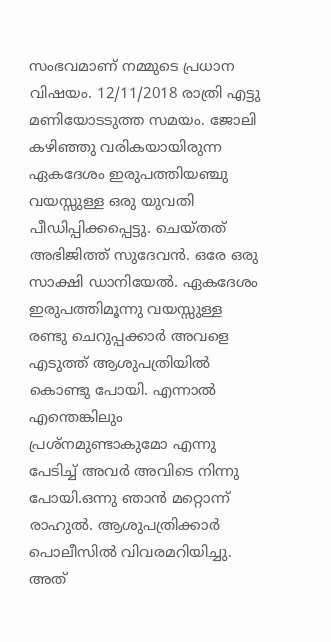സംഭവമാണ് നമ്മുടെ പ്രധാന വിഷയം. 12/11/2018 രാത്രി എട്ടു മണിയോടടുത്ത സമയം. ജോലി കഴിഞ്ഞു വരികയായിരുന്ന ഏകദേശം ഇരുപത്തിയഞ്ചു വയസ്സുള്ള ഒരു യുവതി പീഡിപ്പിക്കപ്പെട്ടു. ചെയ്തത് അഭിജിത്ത് സുദേവൻ. ഒരേ ഒരു സാക്ഷി ഡാനിയേൽ. ഏകദേശം ഇരുപത്തിമൂന്നു വയസ്സുള്ള രണ്ടു ചെറുപ്പക്കാർ അവളെ എടുത്ത് ആശുപത്രിയിൽ കൊണ്ടു പോയി. എന്നാൽ എന്തെങ്കിലും പ്രശ്നമുണ്ടാകുമോ എന്നു പേടിച്ച് അവർ അവിടെ നിന്നു പോയി.ഒന്നു ഞാൻ മറ്റൊന്ന് രാഹുൽ. ആശുപത്രിക്കാർ പൊലീസിൽ വിവരമറിയിച്ചു. അത്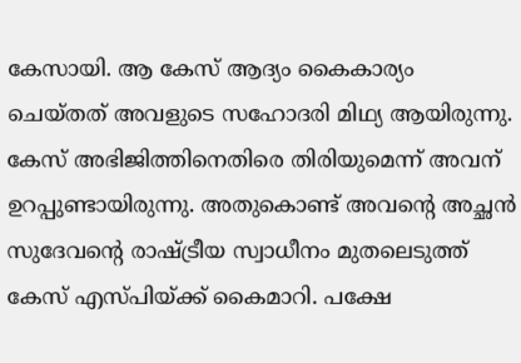കേസായി. ആ കേസ് ആദ്യം കൈകാര്യം ചെയ്തത് അവളുടെ സഹോദരി മിഥ്യ ആയിരുന്നു. കേസ് അഭിജിത്തിനെതിരെ തിരിയുമെന്ന് അവന് ഉറപ്പുണ്ടായിരുന്നു. അതുകൊണ്ട് അവന്റെ അച്ഛൻ സുദേവന്റെ രാഷ്ട്രീയ സ്വാധീനം മുതലെടുത്ത് കേസ് എസ്പിയ്ക്ക് കൈമാറി. പക്ഷേ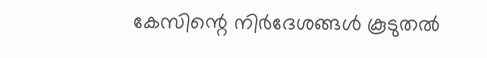കേസിന്റെ നിർദേശങ്ങൾ കൂടുതൽ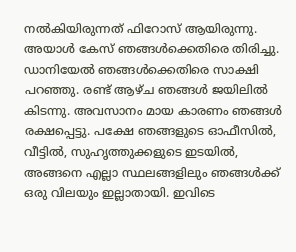നൽകിയിരുന്നത് ഫിറോസ് ആയിരുന്നു. അയാൾ കേസ് ഞങ്ങൾക്കെതിരെ തിരിച്ചു. ഡാനിയേൽ ഞങ്ങൾക്കെതിരെ സാക്ഷി പറഞ്ഞു. രണ്ട് ആഴ്ച ഞങ്ങൾ ജയിലിൽ കിടന്നു. അവസാനം മായ കാരണം ഞങ്ങൾ രക്ഷപ്പെട്ടു. പക്ഷേ ഞങ്ങളുടെ ഓഫീസിൽ, വീട്ടിൽ, സുഹൃത്തുക്കളുടെ ഇടയിൽ, അങ്ങനെ എല്ലാ സ്ഥലങ്ങളിലും ഞങ്ങൾക്ക് ഒരു വിലയും ഇല്ലാതായി. ഇവിടെ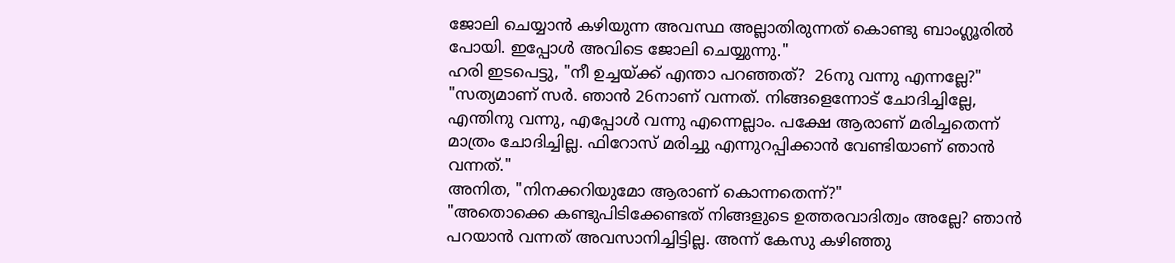ജോലി ചെയ്യാൻ കഴിയുന്ന അവസ്ഥ അല്ലാതിരുന്നത് കൊണ്ടു ബാംഗ്ലൂരിൽ പോയി. ഇപ്പോൾ അവിടെ ജോലി ചെയ്യുന്നു."
ഹരി ഇടപെട്ടു, "നീ ഉച്ചയ്ക്ക് എന്താ പറഞ്ഞത്?  26നു വന്നു എന്നല്ലേ?"
"സത്യമാണ് സർ. ഞാൻ 26നാണ് വന്നത്. നിങ്ങളെന്നോട് ചോദിച്ചില്ലേ, എന്തിനു വന്നു, എപ്പോൾ വന്നു എന്നെല്ലാം. പക്ഷേ ആരാണ് മരിച്ചതെന്ന് മാത്രം ചോദിച്ചില്ല. ഫിറോസ് മരിച്ചു എന്നുറപ്പിക്കാൻ വേണ്ടിയാണ് ഞാൻ വന്നത്."
അനിത, "നിനക്കറിയുമോ ആരാണ് കൊന്നതെന്ന്?"
"അതൊക്കെ കണ്ടുപിടിക്കേണ്ടത് നിങ്ങളുടെ ഉത്തരവാദിത്വം അല്ലേ? ഞാൻ പറയാൻ വന്നത് അവസാനിച്ചിട്ടില്ല. അന്ന് കേസു കഴിഞ്ഞു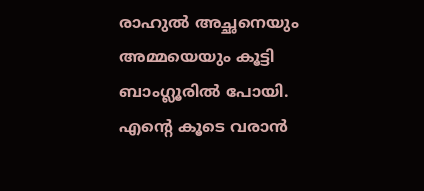രാഹുൽ അച്ഛനെയും അമ്മയെയും കൂട്ടി ബാംഗ്ലൂരിൽ പോയി. എന്റെ കൂടെ വരാൻ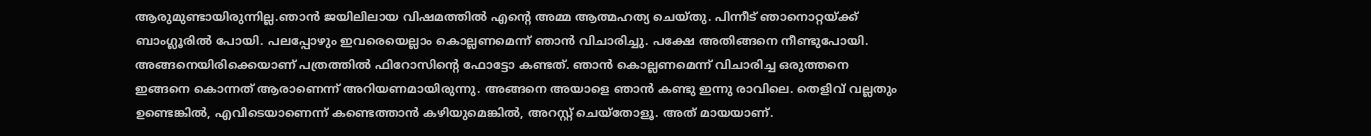ആരുമുണ്ടായിരുന്നില്ല.ഞാൻ ജയിലിലായ വിഷമത്തിൽ എന്റെ അമ്മ ആത്മഹത്യ ചെയ്തു. പിന്നീട് ഞാനൊറ്റയ്ക്ക് ബാംഗ്ലൂരിൽ പോയി. പലപ്പോഴും ഇവരെയെല്ലാം കൊല്ലണമെന്ന് ഞാൻ വിചാരിച്ചു. പക്ഷേ അതിങ്ങനെ നീണ്ടുപോയി. അങ്ങനെയിരിക്കെയാണ് പത്രത്തിൽ ഫിറോസിന്റെ ഫോട്ടോ കണ്ടത്. ഞാൻ കൊല്ലണമെന്ന് വിചാരിച്ച ഒരുത്തനെ ഇങ്ങനെ കൊന്നത് ആരാണെന്ന് അറിയണമായിരുന്നു. അങ്ങനെ അയാളെ ഞാൻ കണ്ടു ഇന്നു രാവിലെ. തെളിവ് വല്ലതും ഉണ്ടെങ്കിൽ, എവിടെയാണെന്ന് കണ്ടെത്താൻ കഴിയുമെങ്കിൽ, അറസ്റ്റ് ചെയ്തോളൂ. അത് മായയാണ്.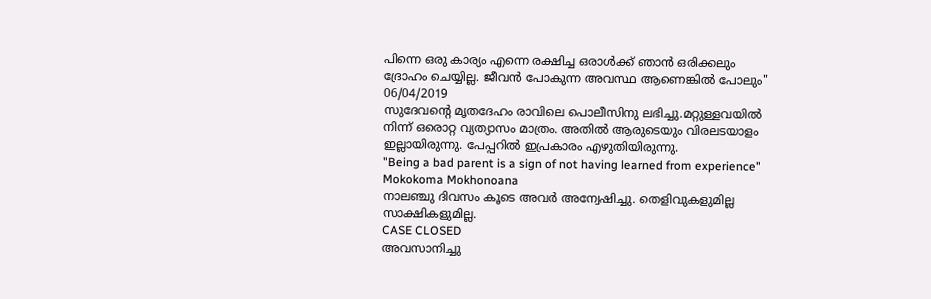പിന്നെ ഒരു കാര്യം എന്നെ രക്ഷിച്ച ഒരാൾക്ക് ഞാൻ ഒരിക്കലും  ദ്രോഹം ചെയ്യില്ല. ജീവൻ പോകുന്ന അവസ്ഥ ആണെങ്കിൽ പോലും"
06/04/2019
സുദേവന്റെ മൃതദേഹം രാവിലെ പൊലീസിനു ലഭിച്ചു.മറ്റുള്ളവയിൽ നിന്ന് ഒരൊറ്റ വ്യത്യാസം മാത്രം. അതിൽ ആരുടെയും വിരലടയാളം ഇല്ലായിരുന്നു. പേപ്പറിൽ ഇപ്രകാരം എഴുതിയിരുന്നു.
"Being a bad parent is a sign of not having learned from experience"
Mokokoma Mokhonoana
നാലഞ്ചു ദിവസം കൂടെ അവർ അന്വേഷിച്ചു. തെളിവുകളുമില്ല സാക്ഷികളുമില്ല.
CASE CLOSED
അവസാനിച്ചു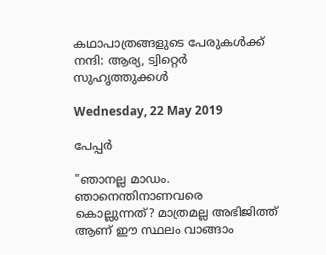കഥാപാത്രങ്ങളുടെ പേരുകൾക്ക് നന്ദി: ആര്യ, ട്വിറ്റെർ സുഹൃത്തുക്കൾ

Wednesday, 22 May 2019

പേപ്പർ

"ഞാനല്ല മാഡം. ഞാനെന്തിനാണവരെ കൊല്ലുന്നത്? മാത്രമല്ല അഭിജിത്ത് ആണ് ഈ സ്ഥലം വാങ്ങാം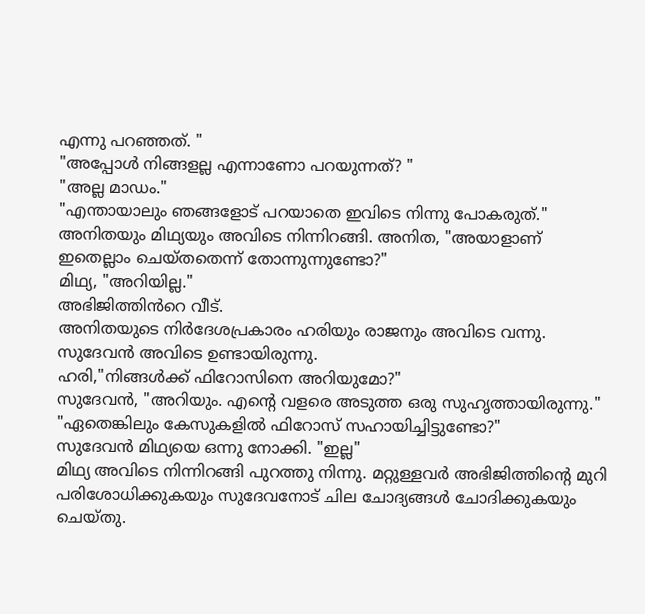എന്നു പറഞ്ഞത്. "
"അപ്പോൾ നിങ്ങളല്ല എന്നാണോ പറയുന്നത്? "
"അല്ല മാഡം."
"എന്തായാലും ഞങ്ങളോട് പറയാതെ ഇവിടെ നിന്നു പോകരുത്."
അനിതയും മിഥ്യയും അവിടെ നിന്നിറങ്ങി. അനിത, "അയാളാണ് ഇതെല്ലാം ചെയ്തതെന്ന് തോന്നുന്നുണ്ടോ?"
മിഥ്യ, "അറിയില്ല."
അഭിജിത്തിൻറെ വീട്.
അനിതയുടെ നിർദേശപ്രകാരം ഹരിയും രാജനും അവിടെ വന്നു. സുദേവൻ അവിടെ ഉണ്ടായിരുന്നു.
ഹരി,"നിങ്ങൾക്ക് ഫിറോസിനെ അറിയുമോ?"
സുദേവൻ, "അറിയും. എന്റെ വളരെ അടുത്ത ഒരു സുഹൃത്തായിരുന്നു."
"ഏതെങ്കിലും കേസുകളിൽ ഫിറോസ് സഹായിച്ചിട്ടുണ്ടോ?"
സുദേവൻ മിഥ്യയെ ഒന്നു നോക്കി. "ഇല്ല"
മിഥ്യ അവിടെ നിന്നിറങ്ങി പുറത്തു നിന്നു. മറ്റുള്ളവർ അഭിജിത്തിന്റെ മുറി പരിശോധിക്കുകയും സുദേവനോട് ചില ചോദ്യങ്ങൾ ചോദിക്കുകയും ചെയ്തു.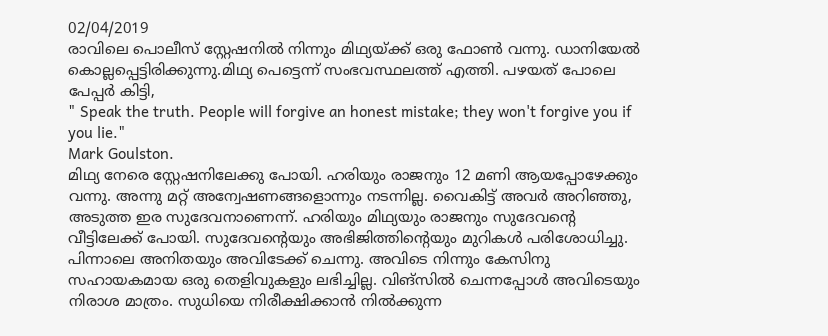02/04/2019
രാവിലെ പൊലീസ് സ്റ്റേഷനിൽ നിന്നും മിഥ്യയ്ക്ക് ഒരു ഫോൺ വന്നു. ഡാനിയേൽ കൊല്ലപ്പെട്ടിരിക്കുന്നു.മിഥ്യ പെട്ടെന്ന് സംഭവസ്ഥലത്ത് എത്തി. പഴയത് പോലെ പേപ്പർ കിട്ടി,
" Speak the truth. People will forgive an honest mistake; they won't forgive you if you lie."
Mark Goulston.
മിഥ്യ നേരെ സ്റ്റേഷനിലേക്കു പോയി. ഹരിയും രാജനും 12 മണി ആയപ്പോഴേക്കും വന്നു. അന്നു മറ്റ് അന്വേഷണങ്ങളൊന്നും നടന്നില്ല. വൈകിട്ട് അവർ അറിഞ്ഞു, അടുത്ത ഇര സുദേവനാണെന്ന്. ഹരിയും മിഥ്യയും രാജനും സുദേവന്റെ വീട്ടിലേക്ക് പോയി. സുദേവന്റെയും അഭിജിത്തിന്റെയും മുറികൾ പരിശോധിച്ചു. പിന്നാലെ അനിതയും അവിടേക്ക് ചെന്നു. അവിടെ നിന്നും കേസിനു സഹായകമായ ഒരു തെളിവുകളും ലഭിച്ചില്ല. വിങ്സിൽ ചെന്നപ്പോൾ അവിടെയും നിരാശ മാത്രം. സുധിയെ നിരീക്ഷിക്കാൻ നിൽക്കുന്ന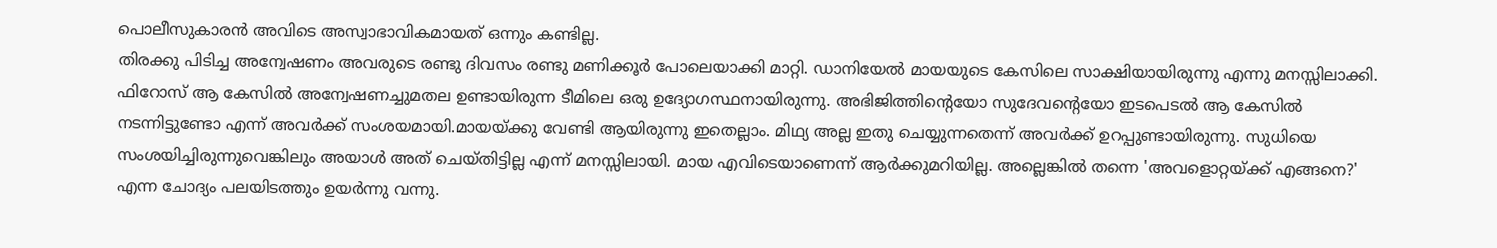പൊലീസുകാരൻ അവിടെ അസ്വാഭാവികമായത് ഒന്നും കണ്ടില്ല.
തിരക്കു പിടിച്ച അന്വേഷണം അവരുടെ രണ്ടു ദിവസം രണ്ടു മണിക്കൂർ പോലെയാക്കി മാറ്റി. ഡാനിയേൽ മായയുടെ കേസിലെ സാക്ഷിയായിരുന്നു എന്നു മനസ്സിലാക്കി. ഫിറോസ് ആ കേസിൽ അന്വേഷണച്ചുമതല ഉണ്ടായിരുന്ന ടീമിലെ ഒരു ഉദ്യോഗസ്ഥനായിരുന്നു. അഭിജിത്തിന്റെയോ സുദേവന്റെയോ ഇടപെടൽ ആ കേസിൽ നടന്നിട്ടുണ്ടോ എന്ന് അവർക്ക് സംശയമായി.മായയ്ക്കു വേണ്ടി ആയിരുന്നു ഇതെല്ലാം. മിഥ്യ അല്ല ഇതു ചെയ്യുന്നതെന്ന് അവർക്ക് ഉറപ്പുണ്ടായിരുന്നു. സുധിയെ സംശയിച്ചിരുന്നുവെങ്കിലും അയാൾ അത് ചെയ്തിട്ടില്ല എന്ന് മനസ്സിലായി. മായ എവിടെയാണെന്ന് ആർക്കുമറിയില്ല. അല്ലെങ്കിൽ തന്നെ 'അവളൊറ്റയ്ക്ക് എങ്ങനെ?' എന്ന ചോദ്യം പലയിടത്തും ഉയർന്നു വന്നു.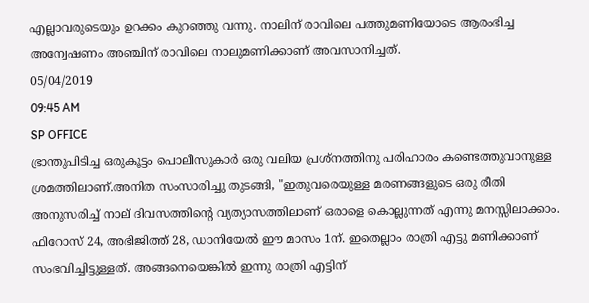എല്ലാവരുടെയും ഉറക്കം കുറഞ്ഞു വന്നു. നാലിന് രാവിലെ പത്തുമണിയോടെ ആരംഭിച്ച അന്വേഷണം അഞ്ചിന് രാവിലെ നാലുമണിക്കാണ് അവസാനിച്ചത്.
05/04/2019
09:45 AM
SP OFFICE
ഭ്രാന്തുപിടിച്ച ഒരുകൂട്ടം പൊലീസുകാർ ഒരു വലിയ പ്രശ്നത്തിനു പരിഹാരം കണ്ടെത്തുവാനുള്ള ശ്രമത്തിലാണ്.അനിത സംസാരിച്ചു തുടങ്ങി, "ഇതുവരെയുള്ള മരണങ്ങളുടെ ഒരു രീതി അനുസരിച്ച് നാല് ദിവസത്തിന്റെ വ്യത്യാസത്തിലാണ് ഒരാളെ കൊല്ലുന്നത് എന്നു മനസ്സിലാക്കാം. ഫിറോസ് 24, അഭിജിത്ത് 28, ഡാനിയേൽ ഈ മാസം 1ന്. ഇതെല്ലാം രാത്രി എട്ടു മണിക്കാണ് സംഭവിച്ചിട്ടുള്ളത്. അങ്ങനെയെങ്കിൽ ഇന്നു രാത്രി എട്ടിന്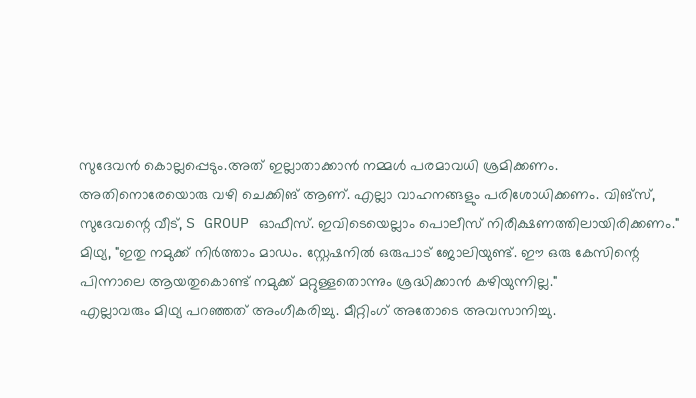സുദേവൻ കൊല്ലപ്പെടും.അത് ഇല്ലാതാക്കാൻ നമ്മൾ പരമാവധി ശ്രമിക്കണം. അതിനൊരേയൊരു വഴി ചെക്കിങ് ആണ്. എല്ലാ വാഹനങ്ങളും പരിശോധിക്കണം. വിങ്സ്, സുദേവന്റെ വീട്, S GROUP ഓഫീസ്. ഇവിടെയെല്ലാം പൊലീസ് നിരീക്ഷണത്തിലായിരിക്കണം."
മിഥ്യ, "ഇതു നമുക്ക് നിർത്താം മാഡം. സ്റ്റേഷനിൽ ഒരുപാട് ജോലിയുണ്ട്. ഈ ഒരു കേസിന്റെ പിന്നാലെ ആയതുകൊണ്ട് നമുക്ക് മറ്റുള്ളതൊന്നും ശ്രദ്ധിക്കാൻ കഴിയുന്നില്ല."
എല്ലാവരും മിഥ്യ പറഞ്ഞത് അംഗീകരിച്ചു. മീറ്റിംഗ് അതോടെ അവസാനിച്ചു.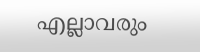എല്ലാവരും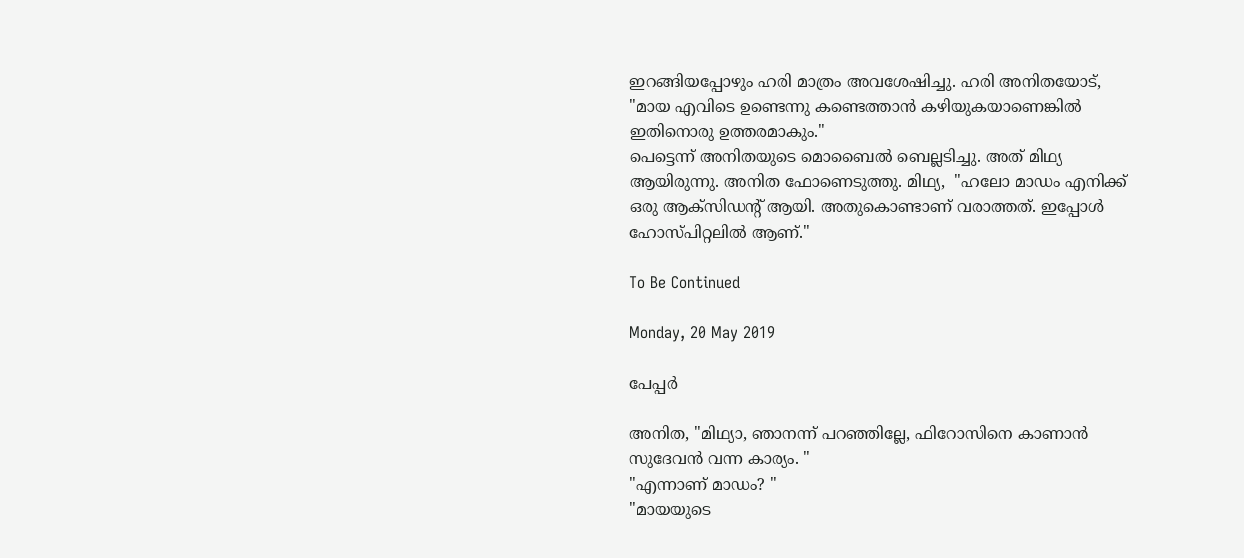ഇറങ്ങിയപ്പോഴും ഹരി മാത്രം അവശേഷിച്ചു. ഹരി അനിതയോട്, "മായ എവിടെ ഉണ്ടെന്നു കണ്ടെത്താൻ കഴിയുകയാണെങ്കിൽ ഇതിനൊരു ഉത്തരമാകും."
പെട്ടെന്ന് അനിതയുടെ മൊബൈൽ ബെല്ലടിച്ചു. അത് മിഥ്യ ആയിരുന്നു. അനിത ഫോണെടുത്തു. മിഥ്യ,  "ഹലോ മാഡം എനിക്ക് ഒരു ആക്സിഡന്റ് ആയി. അതുകൊണ്ടാണ് വരാത്തത്. ഇപ്പോൾ ഹോസ്പിറ്റലിൽ ആണ്."

To Be Continued

Monday, 20 May 2019

പേപ്പർ

അനിത, "മിഥ്യാ, ഞാനന്ന് പറഞ്ഞില്ലേ, ഫിറോസിനെ കാണാൻ സുദേവൻ വന്ന കാര്യം. "
"എന്നാണ് മാഡം? "
"മായയുടെ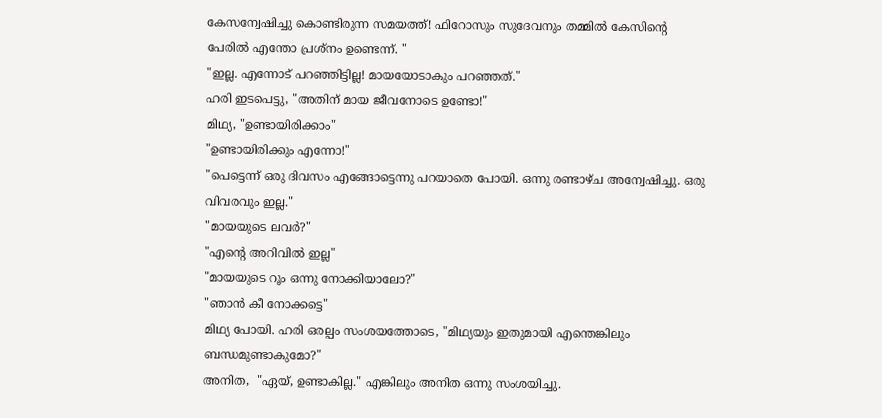കേസന്വേഷിച്ചു കൊണ്ടിരുന്ന സമയത്ത്! ഫിറോസും സുദേവനും തമ്മിൽ കേസിന്റെ പേരിൽ എന്തോ പ്രശ്നം ഉണ്ടെന്ന്. "
"ഇല്ല. എന്നോട് പറഞ്ഞിട്ടില്ല! മായയോടാകും പറഞ്ഞത്."
ഹരി ഇടപെട്ടു, "അതിന് മായ ജീവനോടെ ഉണ്ടോ!"
മിഥ്യ, "ഉണ്ടായിരിക്കാം"
"ഉണ്ടായിരിക്കും എന്നോ!"
"പെട്ടെന്ന് ഒരു ദിവസം എങ്ങോട്ടെന്നു പറയാതെ പോയി. ഒന്നു രണ്ടാഴ്ച അന്വേഷിച്ചു. ഒരു വിവരവും ഇല്ല."
"മായയുടെ ലവർ?"
"എന്റെ അറിവിൽ ഇല്ല"
"മായയുടെ റൂം ഒന്നു നോക്കിയാലോ?"
"ഞാൻ കീ നോക്കട്ടെ"
മിഥ്യ പോയി. ഹരി ഒരല്പം സംശയത്തോടെ, "മിഥ്യയും ഇതുമായി എന്തെങ്കിലും ബന്ധമുണ്ടാകുമോ?"
അനിത,  "ഏയ്, ഉണ്ടാകില്ല." എങ്കിലും അനിത ഒന്നു സംശയിച്ചു.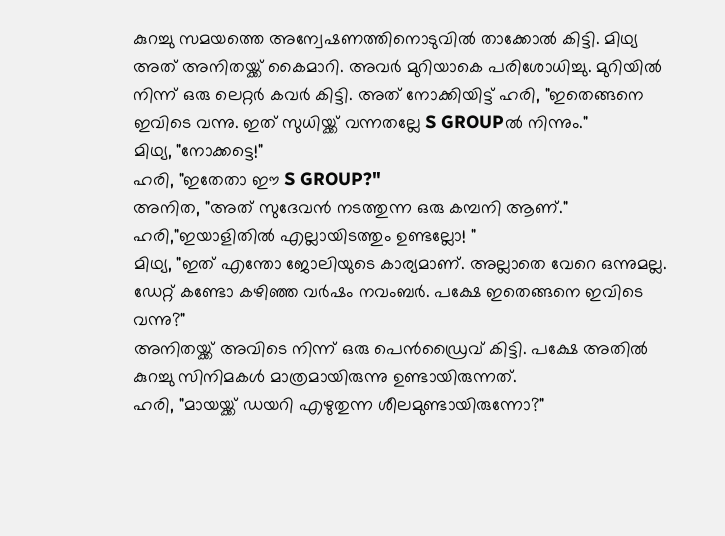കുറച്ചു സമയത്തെ അന്വേഷണത്തിനൊടുവിൽ താക്കോൽ കിട്ടി. മിഥ്യ അത് അനിതയ്ക്ക് കൈമാറി. അവർ മുറിയാകെ പരിശോധിച്ചു. മുറിയിൽ നിന്ന് ഒരു ലെറ്റർ കവർ കിട്ടി. അത് നോക്കിയിട്ട് ഹരി, "ഇതെങ്ങനെ ഇവിടെ വന്നു. ഇത് സുധിയ്ക്ക് വന്നതല്ലേ S GROUPൽ നിന്നും."
മിഥ്യ, "നോക്കട്ടെ!"
ഹരി, "ഇതേതാ ഈ S GROUP?"
അനിത, "അത് സുദേവൻ നടത്തുന്ന ഒരു കമ്പനി ആണ്."
ഹരി,"ഇയാളിതിൽ എല്ലായിടത്തും ഉണ്ടല്ലോ! "
മിഥ്യ, "ഇത് എന്തോ ജോലിയുടെ കാര്യമാണ്. അല്ലാതെ വേറെ ഒന്നുമല്ല. ഡേറ്റ് കണ്ടോ കഴിഞ്ഞ വർഷം നവംബർ. പക്ഷേ ഇതെങ്ങനെ ഇവിടെ വന്നു?"
അനിതയ്ക്ക് അവിടെ നിന്ന് ഒരു പെൻഡ്രൈവ് കിട്ടി. പക്ഷേ അതിൽ കുറച്ചു സിനിമകൾ മാത്രമായിരുന്നു ഉണ്ടായിരുന്നത്.
ഹരി, "മായയ്ക്ക് ഡയറി എഴുതുന്ന ശീലമുണ്ടായിരുന്നോ?"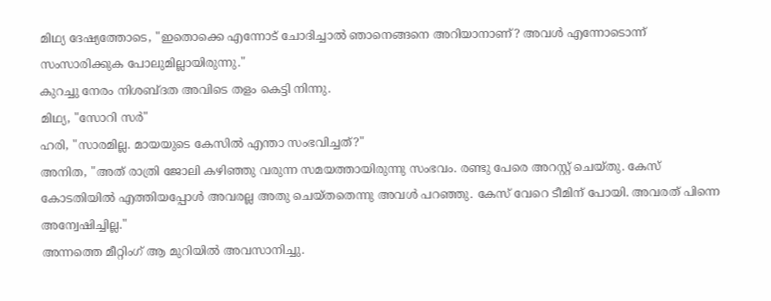മിഥ്യ ദേഷ്യത്തോടെ, "ഇതൊക്കെ എന്നോട് ചോദിച്ചാൽ ഞാനെങ്ങനെ അറിയാനാണ്? അവൾ എന്നോടൊന്ന് സംസാരിക്കുക പോലുമില്ലായിരുന്നു."
കുറച്ചു നേരം നിശബ്ദത അവിടെ തളം കെട്ടി നിന്നു.
മിഥ്യ, "സോറി സർ"
ഹരി, "സാരമില്ല. മായയുടെ കേസിൽ എന്താ സംഭവിച്ചത്?"
അനിത, "അത് രാത്രി ജോലി കഴിഞ്ഞു വരുന്ന സമയത്തായിരുന്നു സംഭവം. രണ്ടു പേരെ അറസ്റ്റ് ചെയ്തു. കേസ് കോടതിയിൽ എത്തിയപ്പോൾ അവരല്ല അതു ചെയ്തതെന്നു അവൾ പറഞ്ഞു. കേസ് വേറെ ടീമിന് പോയി. അവരത് പിന്നെ അന്വേഷിച്ചില്ല."
അന്നത്തെ മീറ്റിംഗ് ആ മുറിയിൽ അവസാനിച്ചു.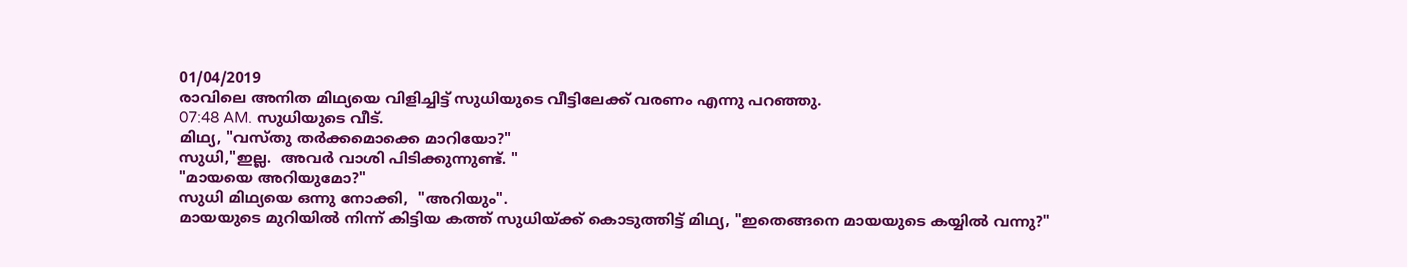01/04/2019
രാവിലെ അനിത മിഥ്യയെ വിളിച്ചിട്ട് സുധിയുടെ വീട്ടിലേക്ക് വരണം എന്നു പറഞ്ഞു.
07:48 AM. സുധിയുടെ വീട്.
മിഥ്യ, "വസ്തു തർക്കമൊക്കെ മാറിയോ?"
സുധി,"ഇല്ല.  അവർ വാശി പിടിക്കുന്നുണ്ട്. "
"മായയെ അറിയുമോ?"
സുധി മിഥ്യയെ ഒന്നു നോക്കി,  "അറിയും".
മായയുടെ മുറിയിൽ നിന്ന് കിട്ടിയ കത്ത് സുധിയ്ക്ക് കൊടുത്തിട്ട് മിഥ്യ, "ഇതെങ്ങനെ മായയുടെ കയ്യിൽ വന്നു?"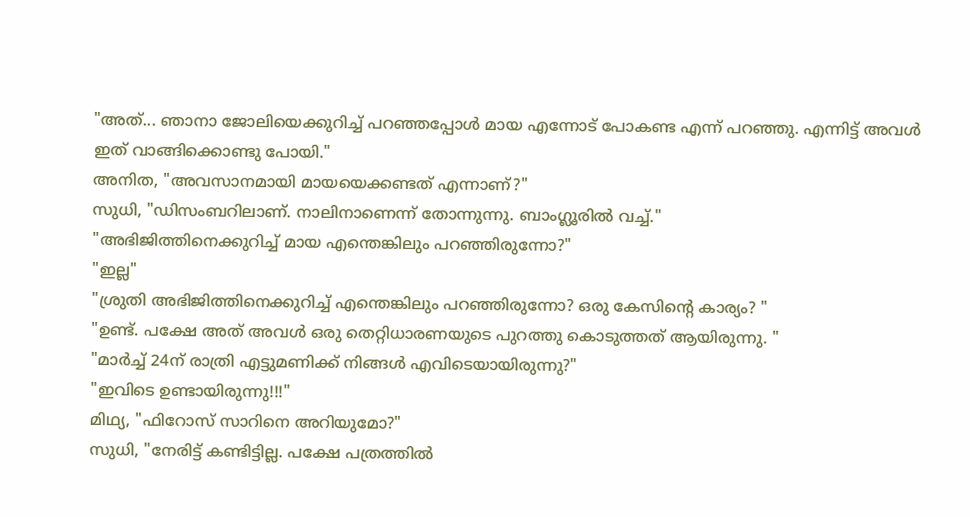"അത്... ഞാനാ ജോലിയെക്കുറിച്ച് പറഞ്ഞപ്പോൾ മായ എന്നോട് പോകണ്ട എന്ന് പറഞ്ഞു. എന്നിട്ട് അവൾ ഇത് വാങ്ങിക്കൊണ്ടു പോയി."
അനിത, "അവസാനമായി മായയെക്കണ്ടത് എന്നാണ്?"
സുധി, "ഡിസംബറിലാണ്. നാലിനാണെന്ന് തോന്നുന്നു. ബാംഗ്ലൂരിൽ വച്ച്."
"അഭിജിത്തിനെക്കുറിച്ച് മായ എന്തെങ്കിലും പറഞ്ഞിരുന്നോ?"
"ഇല്ല"
"ശ്രുതി അഭിജിത്തിനെക്കുറിച്ച് എന്തെങ്കിലും പറഞ്ഞിരുന്നോ? ഒരു കേസിന്റെ കാര്യം? "
"ഉണ്ട്. പക്ഷേ അത് അവൾ ഒരു തെറ്റിധാരണയുടെ പുറത്തു കൊടുത്തത് ആയിരുന്നു. "
"മാർച്ച് 24ന് രാത്രി എട്ടുമണിക്ക് നിങ്ങൾ എവിടെയായിരുന്നു?"
"ഇവിടെ ഉണ്ടായിരുന്നു!!!"
മിഥ്യ, "ഫിറോസ് സാറിനെ അറിയുമോ?"
സുധി, "നേരിട്ട് കണ്ടിട്ടില്ല. പക്ഷേ പത്രത്തിൽ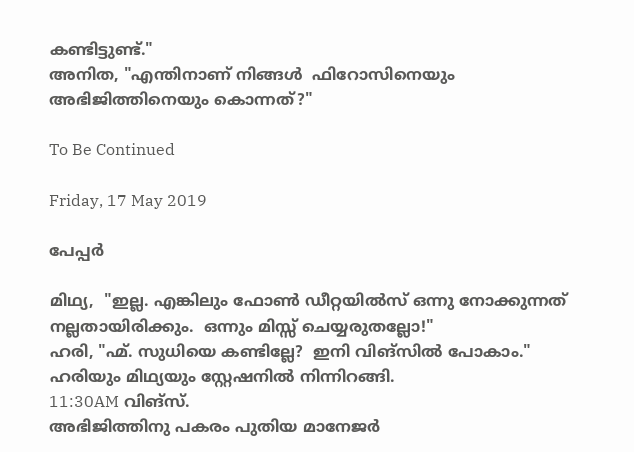കണ്ടിട്ടുണ്ട്."
അനിത, "എന്തിനാണ് നിങ്ങൾ  ഫിറോസിനെയും അഭിജിത്തിനെയും കൊന്നത്?"

To Be Continued

Friday, 17 May 2019

പേപ്പർ

മിഥ്യ,  "ഇല്ല. എങ്കിലും ഫോൺ ഡീറ്റയിൽസ് ഒന്നു നോക്കുന്നത് നല്ലതായിരിക്കും.  ഒന്നും മിസ്സ് ചെയ്യരുതല്ലോ!"
ഹരി, "ഹ്മ്. സുധിയെ കണ്ടില്ലേ?  ഇനി വിങ്സിൽ പോകാം."
ഹരിയും മിഥ്യയും സ്റ്റേഷനിൽ നിന്നിറങ്ങി.
11:30AM വിങ്സ്.
അഭിജിത്തിനു പകരം പുതിയ മാനേജർ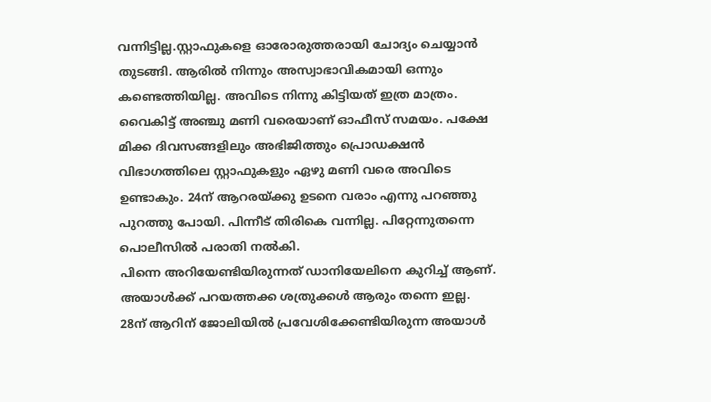വന്നിട്ടില്ല.സ്റ്റാഫുകളെ ഓരോരുത്തരായി ചോദ്യം ചെയ്യാൻ തുടങ്ങി. ആരിൽ നിന്നും അസ്വാഭാവികമായി ഒന്നും കണ്ടെത്തിയില്ല. അവിടെ നിന്നു കിട്ടിയത് ഇത്ര മാത്രം. വൈകിട്ട് അഞ്ചു മണി വരെയാണ് ഓഫീസ് സമയം. പക്ഷേ മിക്ക ദിവസങ്ങളിലും അഭിജിത്തും പ്രൊഡക്ഷൻ വിഭാഗത്തിലെ സ്റ്റാഫുകളും ഏഴു മണി വരെ അവിടെ ഉണ്ടാകും. 24ന് ആറരയ്ക്കു ഉടനെ വരാം എന്നു പറഞ്ഞു പുറത്തു പോയി. പിന്നീട് തിരികെ വന്നില്ല. പിറ്റേന്നുതന്നെ പൊലീസിൽ പരാതി നൽകി.
പിന്നെ അറിയേണ്ടിയിരുന്നത് ഡാനിയേലിനെ കുറിച്ച് ആണ്. അയാൾക്ക് പറയത്തക്ക ശത്രുക്കൾ ആരും തന്നെ ഇല്ല. 28ന് ആറിന് ജോലിയിൽ പ്രവേശിക്കേണ്ടിയിരുന്ന അയാൾ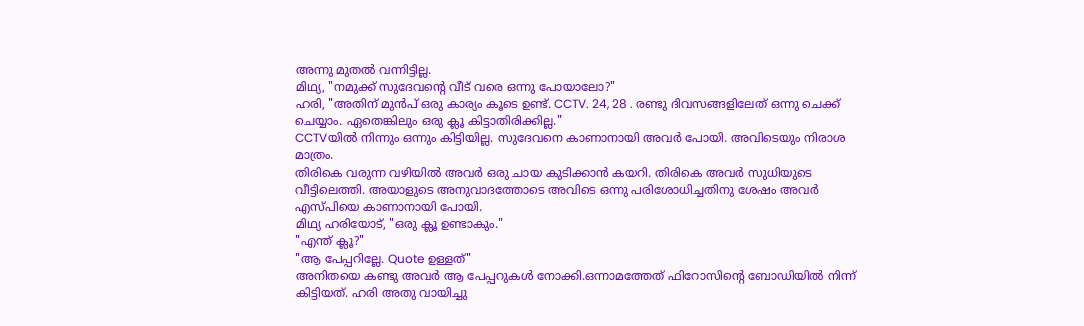അന്നു മുതൽ വന്നിട്ടില്ല.
മിഥ്യ, "നമുക്ക് സുദേവന്റെ വീട് വരെ ഒന്നു പോയാലോ?"
ഹരി, "അതിന് മുൻപ് ഒരു കാര്യം കൂടെ ഉണ്ട്. CCTV. 24, 28 . രണ്ടു ദിവസങ്ങളിലേത് ഒന്നു ചെക്ക് ചെയ്യാം. ഏതെങ്കിലും ഒരു ക്ലൂ കിട്ടാതിരിക്കില്ല."
CCTVയിൽ നിന്നും ഒന്നും കിട്ടിയില്ല. സുദേവനെ കാണാനായി അവർ പോയി. അവിടെയും നിരാശ മാത്രം.
തിരികെ വരുന്ന വഴിയിൽ അവർ ഒരു ചായ കുടിക്കാൻ കയറി. തിരികെ അവർ സുധിയുടെ വീട്ടിലെത്തി. അയാളുടെ അനുവാദത്തോടെ അവിടെ ഒന്നു പരിശോധിച്ചതിനു ശേഷം അവർ എസ്പിയെ കാണാനായി പോയി.
മിഥ്യ ഹരിയോട്, "ഒരു ക്ലൂ ഉണ്ടാകും."
"എന്ത് ക്ലൂ?"
"ആ പേപ്പറില്ലേ. Quote ഉള്ളത്"
അനിതയെ കണ്ടു അവർ ആ പേപ്പറുകൾ നോക്കി.ഒന്നാമത്തേത് ഫിറോസിന്റെ ബോഡിയിൽ നിന്ന് കിട്ടിയത്. ഹരി അതു വായിച്ചു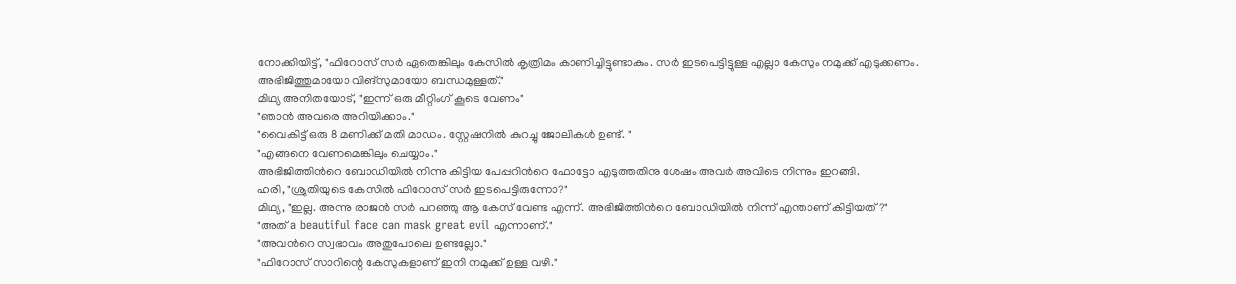നോക്കിയിട്ട്, "ഫിറോസ് സർ ഏതെങ്കിലും കേസിൽ കൃത്രിമം കാണിച്ചിട്ടുണ്ടാകും. സർ ഇടപെട്ടിട്ടുള്ള എല്ലാ കേസും നമുക്ക് എടുക്കണം.
അഭിജിത്തുമായോ വിങ്സുമായോ ബന്ധമുള്ളത്."
മിഥ്യ അനിതയോട്, "ഇന്ന് ഒരു മീറ്റിംഗ് കൂടെ വേണം"
"ഞാൻ അവരെ അറിയിക്കാം."
"വൈകിട്ട് ഒരു 8 മണിക്ക് മതി മാഡം. സ്റ്റേഷനിൽ കുറച്ചു ജോലികൾ ഉണ്ട്. "
"എങ്ങനെ വേണമെങ്കിലും ചെയ്യാം."
അഭിജിത്തിൻറെ ബോഡിയിൽ നിന്നു കിട്ടിയ പേപ്പറിൻറെ ഫോട്ടോ എടുത്തതിനു ശേഷം അവർ അവിടെ നിന്നും ഇറങ്ങി.
ഹരി, "ശ്രുതിയുടെ കേസിൽ ഫിറോസ് സർ ഇടപെട്ടിരുന്നോ?"
മിഥ്യ, "ഇല്ല. അന്നു രാജൻ സർ പറഞ്ഞു ആ കേസ് വേണ്ട എന്ന്. അഭിജിത്തിൻറെ ബോഡിയിൽ നിന്ന് എന്താണ് കിട്ടിയത്?"
"അത് a beautiful face can mask great evil എന്നാണ്."
"അവൻറെ സ്വഭാവം അതുപോലെ ഉണ്ടല്ലോ."
"ഫിറോസ് സാറിന്റെ കേസുകളാണ് ഇനി നമുക്ക് ഉള്ള വഴി."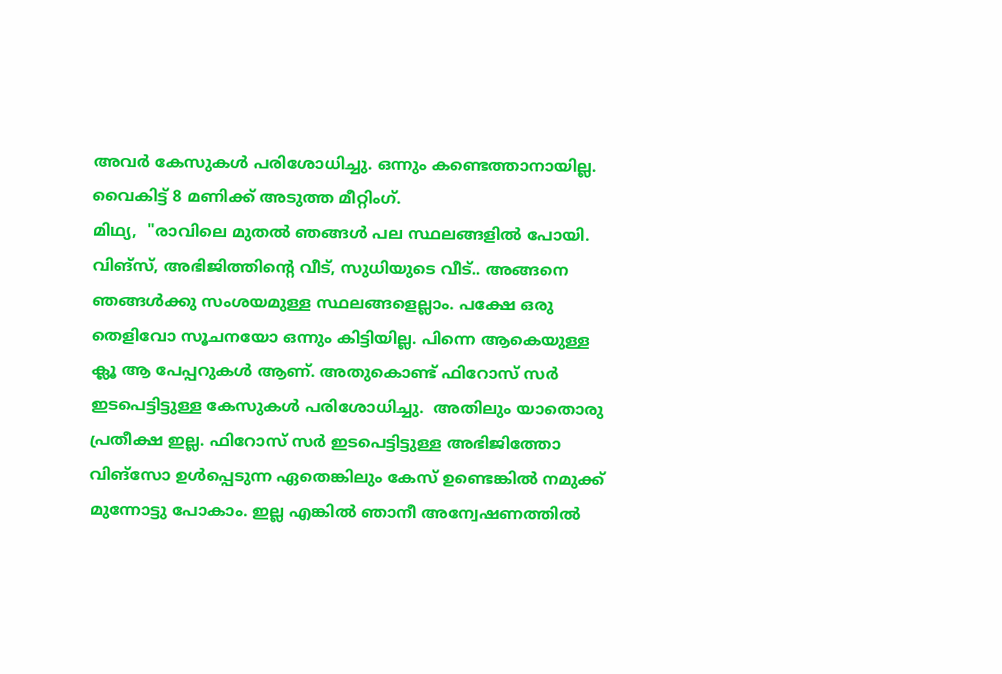അവർ കേസുകൾ പരിശോധിച്ചു. ഒന്നും കണ്ടെത്താനായില്ല. വൈകിട്ട് 8 മണിക്ക് അടുത്ത മീറ്റിംഗ്.
മിഥ്യ,  "രാവിലെ മുതൽ ഞങ്ങൾ പല സ്ഥലങ്ങളിൽ പോയി.  വിങ്സ്, അഭിജിത്തിന്റെ വീട്, സുധിയുടെ വീട്.. അങ്ങനെ ഞങ്ങൾക്കു സംശയമുള്ള സ്ഥലങ്ങളെല്ലാം. പക്ഷേ ഒരു തെളിവോ സൂചനയോ ഒന്നും കിട്ടിയില്ല. പിന്നെ ആകെയുള്ള ക്ലൂ ആ പേപ്പറുകൾ ആണ്. അതുകൊണ്ട് ഫിറോസ് സർ ഇടപെട്ടിട്ടുള്ള കേസുകൾ പരിശോധിച്ചു.  അതിലും യാതൊരു പ്രതീക്ഷ ഇല്ല. ഫിറോസ് സർ ഇടപെട്ടിട്ടുള്ള അഭിജിത്തോ വിങ്സോ ഉൾപ്പെടുന്ന ഏതെങ്കിലും കേസ് ഉണ്ടെങ്കിൽ നമുക്ക് മുന്നോട്ടു പോകാം. ഇല്ല എങ്കിൽ ഞാനീ അന്വേഷണത്തിൽ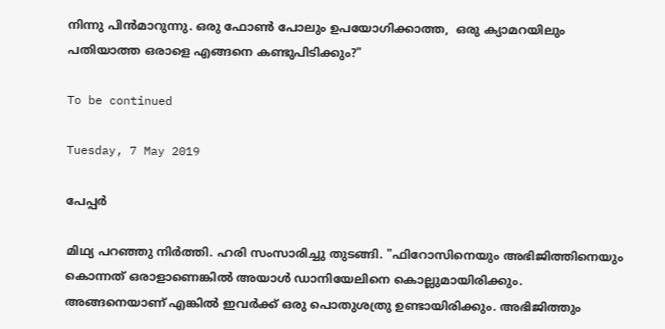നിന്നു പിൻമാറുന്നു. ഒരു ഫോൺ പോലും ഉപയോഗിക്കാത്ത,  ഒരു ക്യാമറയിലും പതിയാത്ത ഒരാളെ എങ്ങനെ കണ്ടുപിടിക്കും?"

To be continued

Tuesday, 7 May 2019

പേപ്പർ

മിഥ്യ പറഞ്ഞു നിർത്തി. ഹരി സംസാരിച്ചു തുടങ്ങി. "ഫിറോസിനെയും അഭിജിത്തിനെയും കൊന്നത് ഒരാളാണെങ്കിൽ അയാൾ ഡാനിയേലിനെ കൊല്ലുമായിരിക്കും. അങ്ങനെയാണ് എങ്കിൽ ഇവർക്ക് ഒരു പൊതുശത്രു ഉണ്ടായിരിക്കും. അഭിജിത്തും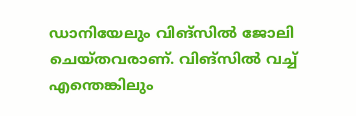ഡാനിയേലും വിങ്സിൽ ജോലി ചെയ്തവരാണ്. വിങ്സിൽ വച്ച് എന്തെങ്കിലും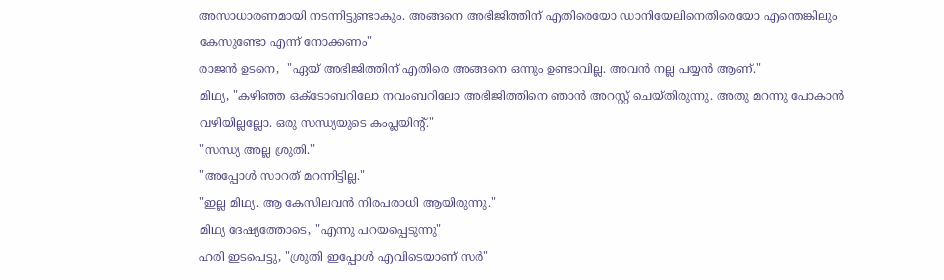അസാധാരണമായി നടന്നിട്ടുണ്ടാകും. അങ്ങനെ അഭിജിത്തിന് എതിരെയോ ഡാനിയേലിനെതിരെയോ എന്തെങ്കിലും കേസുണ്ടോ എന്ന് നോക്കണം"
രാജൻ ഉടനെ,  "ഏയ് അഭിജിത്തിന് എതിരെ അങ്ങനെ ഒന്നും ഉണ്ടാവില്ല. അവൻ നല്ല പയ്യൻ ആണ്."
മിഥ്യ, "കഴിഞ്ഞ ഒക്ടോബറിലോ നവംബറിലോ അഭിജിത്തിനെ ഞാൻ അറസ്റ്റ് ചെയ്തിരുന്നു. അതു മറന്നു പോകാൻ വഴിയില്ലല്ലോ. ഒരു സന്ധ്യയുടെ കംപ്ലയിന്റ്."
"സന്ധ്യ അല്ല ശ്രുതി."
"അപ്പോൾ സാറത് മറന്നിട്ടില്ല."
"ഇല്ല മിഥ്യ. ആ കേസിലവൻ നിരപരാധി ആയിരുന്നു."
മിഥ്യ ദേഷ്യത്തോടെ, "എന്നു പറയപ്പെടുന്നു"
ഹരി ഇടപെട്ടു, "ശ്രുതി ഇപ്പോൾ എവിടെയാണ് സർ"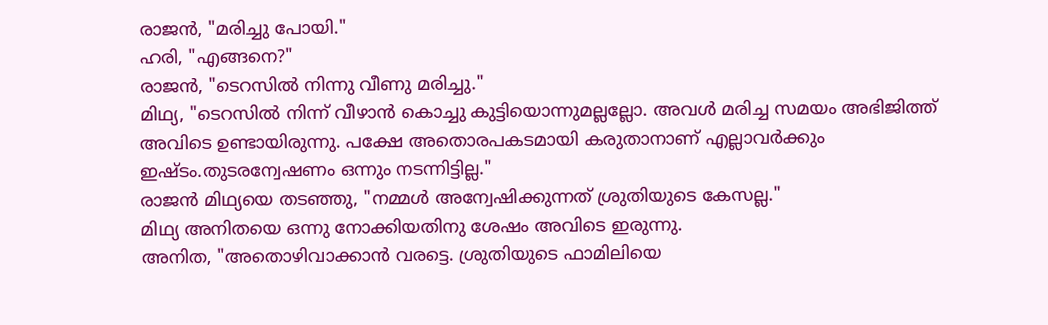രാജൻ, "മരിച്ചു പോയി."
ഹരി, "എങ്ങനെ?"
രാജൻ, "ടെറസിൽ നിന്നു വീണു മരിച്ചു."
മിഥ്യ, "ടെറസിൽ നിന്ന് വീഴാൻ കൊച്ചു കുട്ടിയൊന്നുമല്ലല്ലോ. അവൾ മരിച്ച സമയം അഭിജിത്ത് അവിടെ ഉണ്ടായിരുന്നു. പക്ഷേ അതൊരപകടമായി കരുതാനാണ് എല്ലാവർക്കും ഇഷ്ടം.തുടരന്വേഷണം ഒന്നും നടന്നിട്ടില്ല."
രാജൻ മിഥ്യയെ തടഞ്ഞു, "നമ്മൾ അന്വേഷിക്കുന്നത് ശ്രുതിയുടെ കേസല്ല."
മിഥ്യ അനിതയെ ഒന്നു നോക്കിയതിനു ശേഷം അവിടെ ഇരുന്നു.
അനിത, "അതൊഴിവാക്കാൻ വരട്ടെ. ശ്രുതിയുടെ ഫാമിലിയെ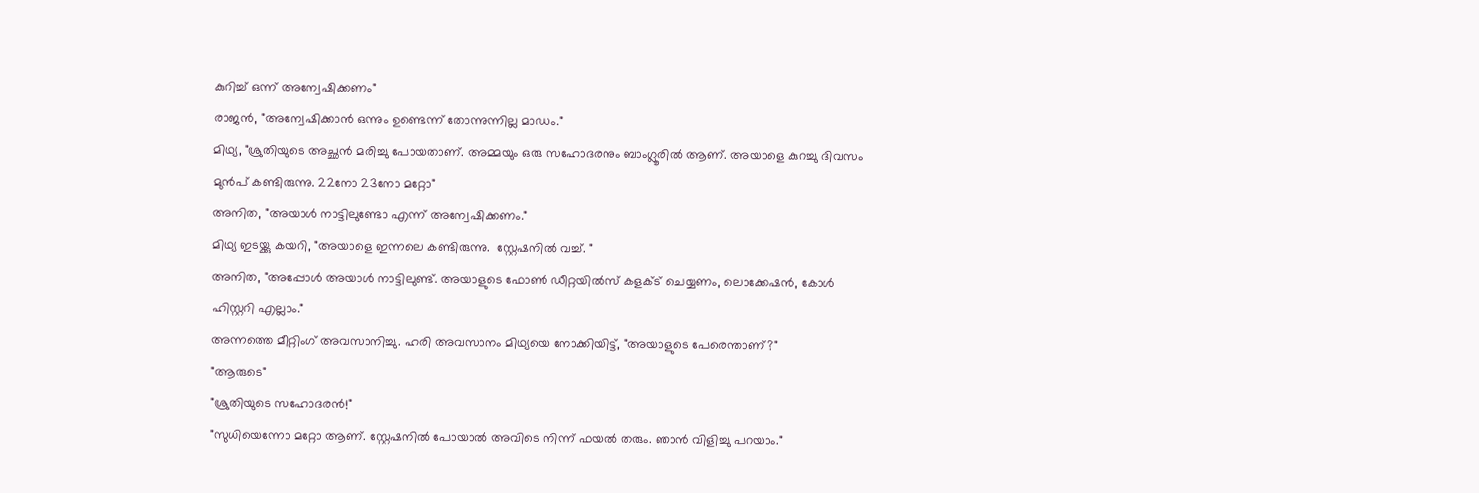കുറിച്ച് ഒന്ന് അന്വേഷിക്കണം"
രാജൻ, "അന്വേഷിക്കാൻ ഒന്നും ഉണ്ടെന്ന് തോന്നുന്നില്ല മാഡം."
മിഥ്യ, "ശ്രുതിയുടെ അച്ഛൻ മരിച്ചു പോയതാണ്. അമ്മയും ഒരു സഹോദരനും ബാംഗ്ലൂരിൽ ആണ്. അയാളെ കുറച്ചു ദിവസം മുൻപ് കണ്ടിരുന്നു. 22നോ 23നോ മറ്റോ"
അനിത, "അയാൾ നാട്ടിലുണ്ടോ എന്ന് അന്വേഷിക്കണം."
മിഥ്യ ഇടയ്ക്കു കയറി, "അയാളെ ഇന്നലെ കണ്ടിരുന്നു.  സ്റ്റേഷനിൽ വച്ച്. "
അനിത, "അപ്പോൾ അയാൾ നാട്ടിലുണ്ട്. അയാളുടെ ഫോൺ ഡീറ്റയിൽസ് കളക്ട് ചെയ്യണം, ലൊക്കേഷൻ, കോൾ ഹിസ്റ്ററി എല്ലാം."
അന്നത്തെ മീറ്റിംഗ് അവസാനിച്ചു. ഹരി അവസാനം മിഥ്യയെ നോക്കിയിട്ട്, "അയാളുടെ പേരെന്താണ്?"
"ആരുടെ"
"ശ്രുതിയുടെ സഹോദരൻ!"
"സുധിയെന്നോ മറ്റോ ആണ്. സ്റ്റേഷനിൽ പോയാൽ അവിടെ നിന്ന് ഫയൽ തരും. ഞാൻ വിളിച്ചു പറയാം."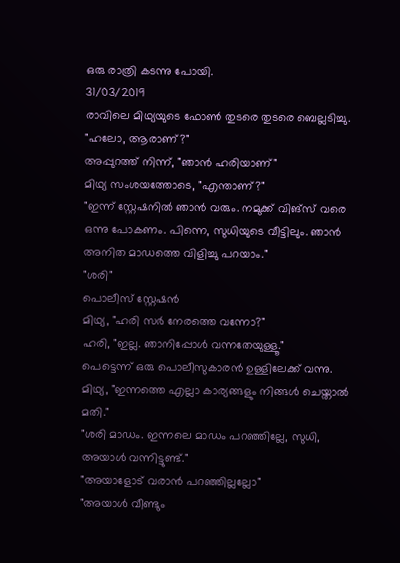ഒരു രാത്രി കടന്നു പോയി.
31/03/2019
രാവിലെ മിഥ്യയുടെ ഫോൺ തുടരെ തുടരെ ബെല്ലടിച്ചു.
"ഹലോ, ആരാണ്?"
അപ്പുറത്ത് നിന്ന്, "ഞാൻ ഹരിയാണ്"
മിഥ്യ സംശയത്തോടെ, "എന്താണ്?"
"ഇന്ന് സ്റ്റേഷനിൽ ഞാൻ വരും. നമുക്ക് വിങ്‌സ് വരെ ഒന്നു പോകണം. പിന്നെ, സുധിയുടെ വീട്ടിലും. ഞാൻ അനിത മാഡത്തെ വിളിച്ചു പറയാം."
"ശരി"
പൊലീസ് സ്റ്റേഷൻ
മിഥ്യ, "ഹരി സർ നേരത്തെ വന്നോ?"
ഹരി, "ഇല്ല. ഞാനിപ്പോൾ വന്നതേയുള്ളൂ."
പെട്ടെന്ന് ഒരു പൊലീസുകാരൻ ഉള്ളിലേക്ക് വന്നു. മിഥ്യ, "ഇന്നത്തെ എല്ലാ കാര്യങ്ങളും നിങ്ങൾ ചെയ്താൽ മതി."
"ശരി മാഡം. ഇന്നലെ മാഡം പറഞ്ഞില്ലേ, സുധി, അയാൾ വന്നിട്ടുണ്ട്."
"അയാളോട് വരാൻ പറഞ്ഞില്ലല്ലോ"
"അയാൾ വീണ്ടും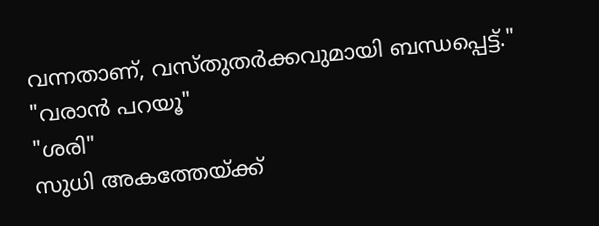വന്നതാണ്, വസ്തുതർക്കവുമായി ബന്ധപ്പെട്ട്."
"വരാൻ പറയൂ"
"ശരി"
സുധി അകത്തേയ്ക്ക്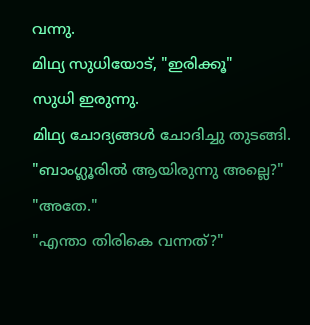വന്നു.
മിഥ്യ സുധിയോട്, "ഇരിക്കൂ"
സുധി ഇരുന്നു.
മിഥ്യ ചോദ്യങ്ങൾ ചോദിച്ചു തുടങ്ങി.
"ബാംഗ്ലൂരിൽ ആയിരുന്നു അല്ലെ?"
"അതേ."
"എന്താ തിരികെ വന്നത്?"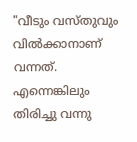"വീടും വസ്തുവും വിൽക്കാനാണ് വന്നത്. എന്നെങ്കിലും തിരിച്ചു വന്നു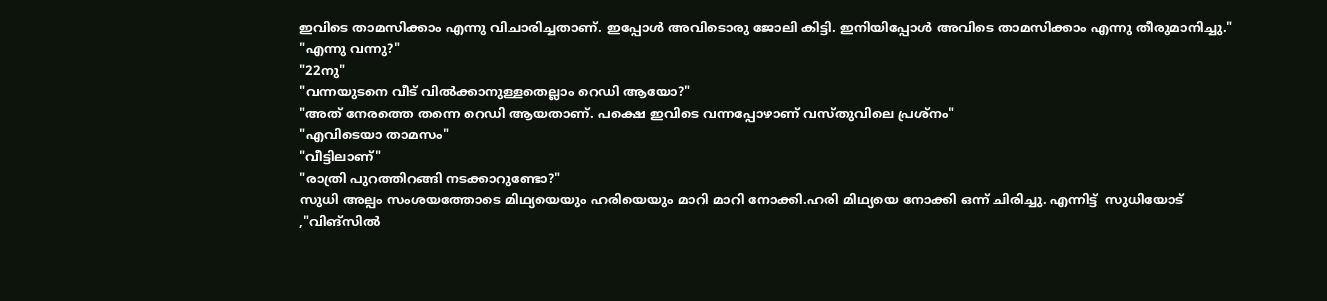ഇവിടെ താമസിക്കാം എന്നു വിചാരിച്ചതാണ്. ഇപ്പോൾ അവിടൊരു ജോലി കിട്ടി. ഇനിയിപ്പോൾ അവിടെ താമസിക്കാം എന്നു തീരുമാനിച്ചു."
"എന്നു വന്നു?"
"22നു"
"വന്നയുടനെ വീട് വിൽക്കാനുള്ളതെല്ലാം റെഡി ആയോ?"
"അത്‌ നേരത്തെ തന്നെ റെഡി ആയതാണ്. പക്ഷെ ഇവിടെ വന്നപ്പോഴാണ് വസ്തുവിലെ പ്രശ്നം"
"എവിടെയാ താമസം"
"വീട്ടിലാണ്"
"രാത്രി പുറത്തിറങ്ങി നടക്കാറുണ്ടോ?"
സുധി അല്പം സംശയത്തോടെ മിഥ്യയെയും ഹരിയെയും മാറി മാറി നോക്കി.ഹരി മിഥ്യയെ നോക്കി ഒന്ന് ചിരിച്ചു. എന്നിട്ട്  സുധിയോട് ,"വിങ്‌സിൽ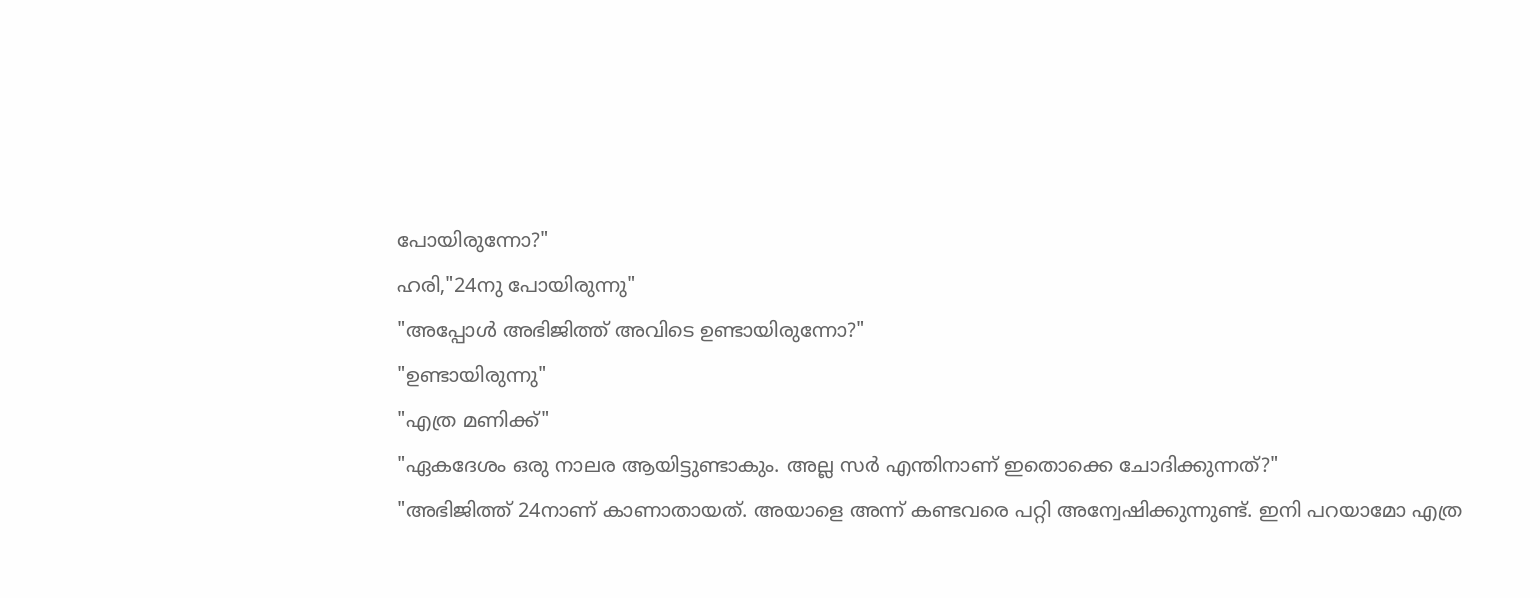പോയിരുന്നോ?"
ഹരി,"24നു പോയിരുന്നു"
"അപ്പോൾ അഭിജിത്ത് അവിടെ ഉണ്ടായിരുന്നോ?"
"ഉണ്ടായിരുന്നു"
"എത്ര മണിക്ക്"
"ഏകദേശം ഒരു നാലര ആയിട്ടുണ്ടാകും. അല്ല സർ എന്തിനാണ് ഇതൊക്കെ ചോദിക്കുന്നത്?"
"അഭിജിത്ത് 24നാണ് കാണാതായത്. അയാളെ അന്ന് കണ്ടവരെ പറ്റി അന്വേഷിക്കുന്നുണ്ട്. ഇനി പറയാമോ എത്ര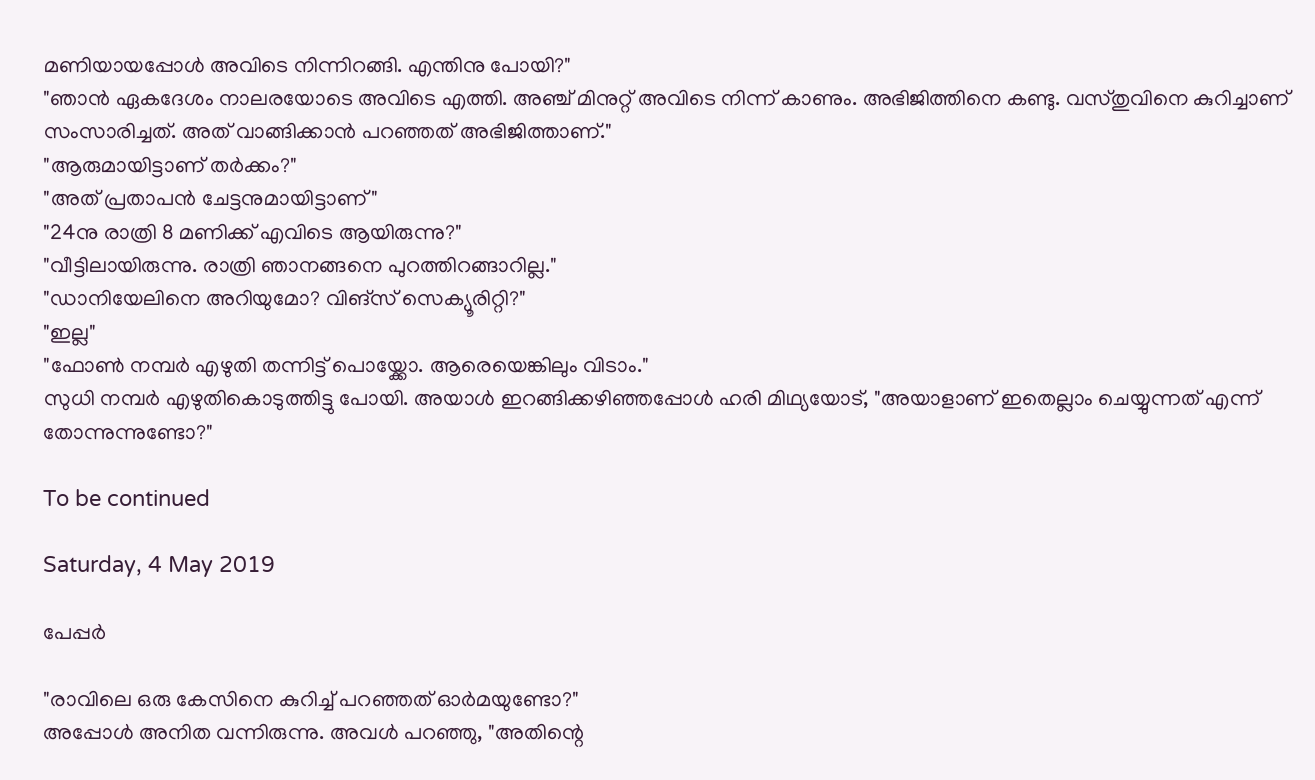മണിയായപ്പോൾ അവിടെ നിന്നിറങ്ങി. എന്തിനു പോയി?"
"ഞാൻ ഏകദേശം നാലരയോടെ അവിടെ എത്തി. അഞ്ച് മിനുറ്റ് അവിടെ നിന്ന് കാണും. അഭിജിത്തിനെ കണ്ടു. വസ്തുവിനെ കുറിച്ചാണ് സംസാരിച്ചത്. അത് വാങ്ങിക്കാൻ പറഞ്ഞത് അഭിജിത്താണ്."
"ആരുമായിട്ടാണ് തർക്കം?"
"അത് പ്രതാപൻ ചേട്ടനുമായിട്ടാണ്"
"24നു രാത്രി 8 മണിക്ക് എവിടെ ആയിരുന്നു?"
"വീട്ടിലായിരുന്നു. രാത്രി ഞാനങ്ങനെ പുറത്തിറങ്ങാറില്ല."
"ഡാനിയേലിനെ അറിയുമോ? വിങ്‌സ് സെക്യൂരിറ്റി?"
"ഇല്ല"
"ഫോൺ നമ്പർ എഴുതി തന്നിട്ട് പൊയ്ക്കോ. ആരെയെങ്കിലും വിടാം."
സുധി നമ്പർ എഴുതികൊടുത്തിട്ടു പോയി. അയാൾ ഇറങ്ങിക്കഴിഞ്ഞപ്പോൾ ഹരി മിഥ്യയോട്, "അയാളാണ് ഇതെല്ലാം ചെയ്യുന്നത് എന്ന് തോന്നുന്നുണ്ടോ?"

To be continued

Saturday, 4 May 2019

പേപ്പർ

"രാവിലെ ഒരു കേസിനെ കുറിച്ച് പറഞ്ഞത് ഓർമയുണ്ടോ?"
അപ്പോൾ അനിത വന്നിരുന്നു. അവൾ പറഞ്ഞു, "അതിന്റെ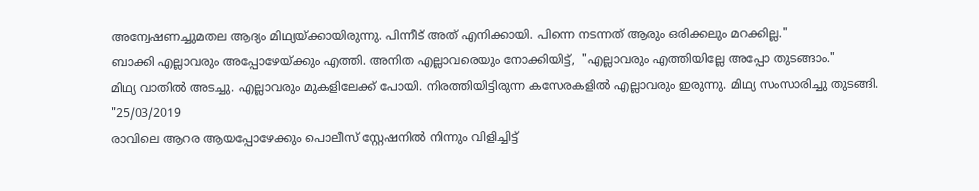അന്വേഷണച്ചുമതല ആദ്യം മിഥ്യയ്ക്കായിരുന്നു. പിന്നീട് അത് എനിക്കായി. പിന്നെ നടന്നത് ആരും ഒരിക്കലും മറക്കില്ല."
ബാക്കി എല്ലാവരും അപ്പോഴേയ്ക്കും എത്തി. അനിത എല്ലാവരെയും നോക്കിയിട്ട്,  "എല്ലാവരും എത്തിയില്ലേ അപ്പോ തുടങ്ങാം."
മിഥ്യ വാതിൽ അടച്ചു. എല്ലാവരും മുകളിലേക്ക് പോയി. നിരത്തിയിട്ടിരുന്ന കസേരകളിൽ എല്ലാവരും ഇരുന്നു. മിഥ്യ സംസാരിച്ചു തുടങ്ങി.
"25/03/2019
രാവിലെ ആറര ആയപ്പോഴേക്കും പൊലീസ് സ്റ്റേഷനിൽ നിന്നും വിളിച്ചിട്ട്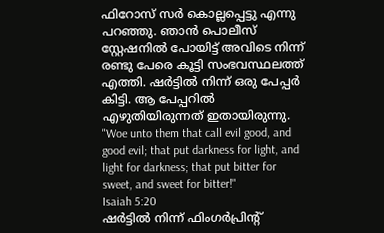ഫിറോസ് സർ കൊല്ലപ്പെട്ടു എന്നു പറഞ്ഞു. ഞാൻ പൊലീസ് സ്റ്റേഷനിൽ പോയിട്ട് അവിടെ നിന്ന് രണ്ടു പേരെ കൂട്ടി സംഭവസ്ഥലത്ത് എത്തി. ഷർട്ടിൽ നിന്ന് ഒരു പേപ്പർ കിട്ടി. ആ പേപ്പറിൽ എഴുതിയിരുന്നത് ഇതായിരുന്നു.
"Woe unto them that call evil good, and good evil; that put darkness for light, and light for darkness; that put bitter for sweet, and sweet for bitter!"
Isaiah 5:20
ഷർട്ടിൽ നിന്ന് ഫിംഗർപ്രിന്റ്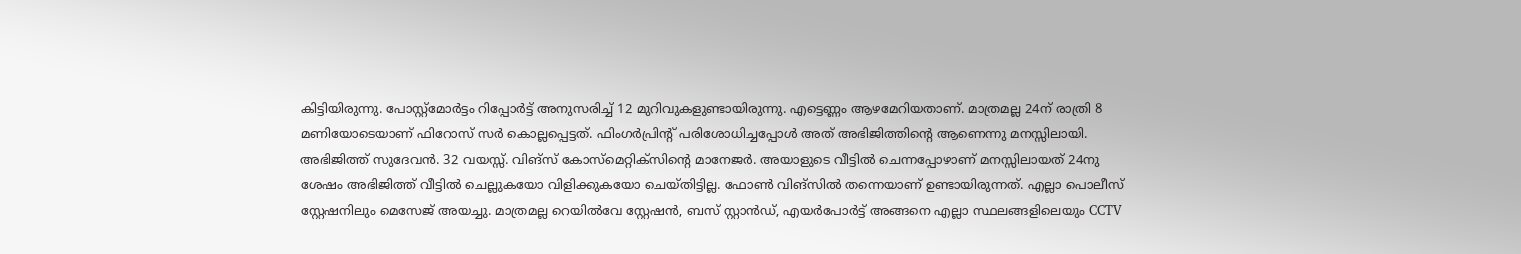കിട്ടിയിരുന്നു. പോസ്റ്റ്മോർട്ടം റിപ്പോർട്ട് അനുസരിച്ച് 12 മുറിവുകളുണ്ടായിരുന്നു. എട്ടെണ്ണം ആഴമേറിയതാണ്. മാത്രമല്ല 24ന് രാത്രി 8 മണിയോടെയാണ് ഫിറോസ് സർ കൊല്ലപ്പെട്ടത്. ഫിംഗർപ്രിന്റ് പരിശോധിച്ചപ്പോൾ അത് അഭിജിത്തിന്റെ ആണെന്നു മനസ്സിലായി.
അഭിജിത്ത് സുദേവൻ. 32 വയസ്സ്. വിങ്സ് കോസ്മെറ്റിക്സിന്റെ മാനേജർ. അയാളുടെ വീട്ടിൽ ചെന്നപ്പോഴാണ് മനസ്സിലായത് 24നു ശേഷം അഭിജിത്ത് വീട്ടിൽ ചെല്ലുകയോ വിളിക്കുകയോ ചെയ്തിട്ടില്ല. ഫോൺ വിങ്സിൽ തന്നെയാണ് ഉണ്ടായിരുന്നത്. എല്ലാ പൊലീസ് സ്റ്റേഷനിലും മെസേജ് അയച്ചു. മാത്രമല്ല റെയിൽവേ സ്റ്റേഷൻ, ബസ് സ്റ്റാൻഡ്, എയർപോർട്ട് അങ്ങനെ എല്ലാ സ്ഥലങ്ങളിലെയും CCTV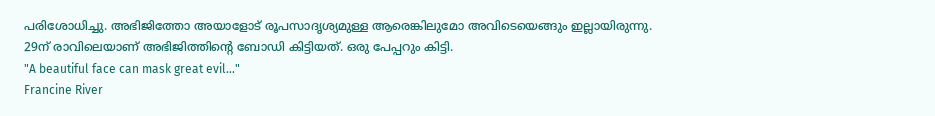പരിശോധിച്ചു. അഭിജിത്തോ അയാളോട് രൂപസാദൃശ്യമുള്ള ആരെങ്കിലുമോ അവിടെയെങ്ങും ഇല്ലായിരുന്നു.
29ന് രാവിലെയാണ് അഭിജിത്തിന്റെ ബോഡി കിട്ടിയത്. ഒരു പേപ്പറും കിട്ടി.
"A beautiful face can mask great evil..."
Francine River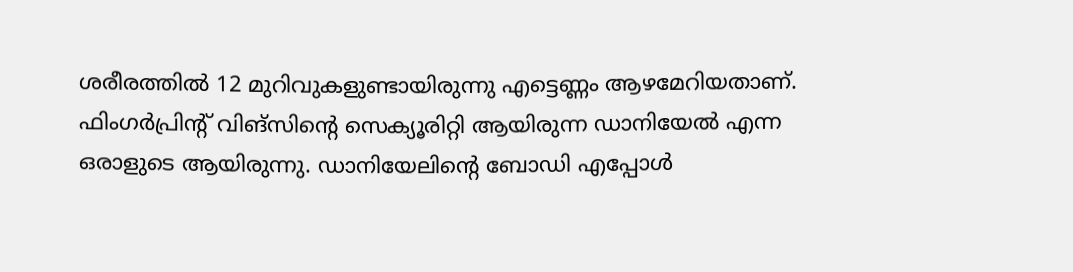ശരീരത്തിൽ 12 മുറിവുകളുണ്ടായിരുന്നു എട്ടെണ്ണം ആഴമേറിയതാണ്.  ഫിംഗർപ്രിന്റ് വിങ്സിന്റെ സെക്യൂരിറ്റി ആയിരുന്ന ഡാനിയേൽ എന്ന ഒരാളുടെ ആയിരുന്നു. ഡാനിയേലിന്റെ ബോഡി എപ്പോൾ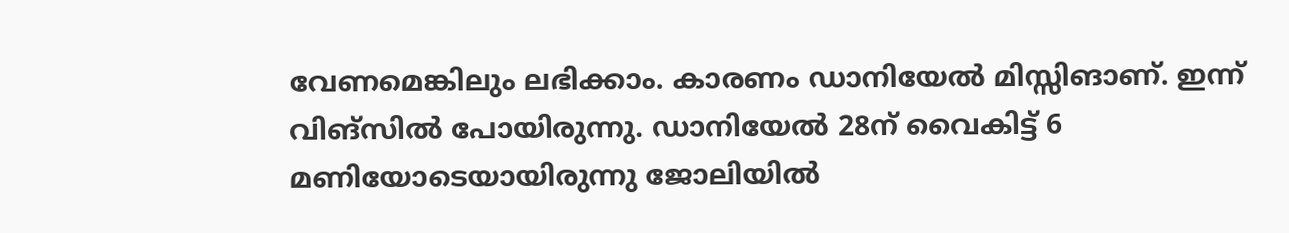വേണമെങ്കിലും ലഭിക്കാം. കാരണം ഡാനിയേൽ മിസ്സിങാണ്. ഇന്ന് വിങ്സിൽ പോയിരുന്നു. ഡാനിയേൽ 28ന് വൈകിട്ട് 6 മണിയോടെയായിരുന്നു ജോലിയിൽ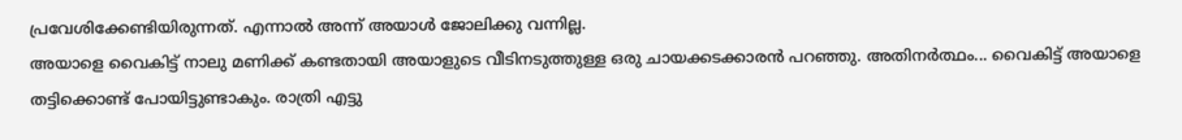പ്രവേശിക്കേണ്ടിയിരുന്നത്. എന്നാൽ അന്ന് അയാൾ ജോലിക്കു വന്നില്ല.
അയാളെ വൈകിട്ട് നാലു മണിക്ക് കണ്ടതായി അയാളുടെ വീടിനടുത്തുള്ള ഒരു ചായക്കടക്കാരൻ പറഞ്ഞു. അതിനർത്ഥം... വൈകിട്ട് അയാളെ തട്ടിക്കൊണ്ട് പോയിട്ടുണ്ടാകും. രാത്രി എട്ടു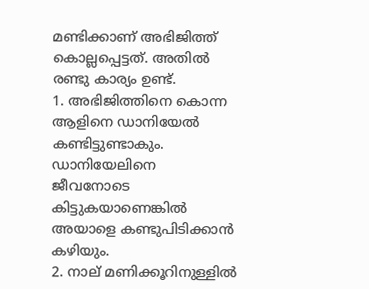മണ്ടിക്കാണ് അഭിജിത്ത് കൊല്ലപ്പെട്ടത്. അതിൽ രണ്ടു കാര്യം ഉണ്ട്.
1. അഭിജിത്തിനെ കൊന്ന ആളിനെ ഡാനിയേൽ കണ്ടിട്ടുണ്ടാകും. ഡാനിയേലിനെ ജീവനോടെ കിട്ടുകയാണെങ്കിൽ അയാളെ കണ്ടുപിടിക്കാൻ കഴിയും.
2. നാല് മണിക്കൂറിനുള്ളിൽ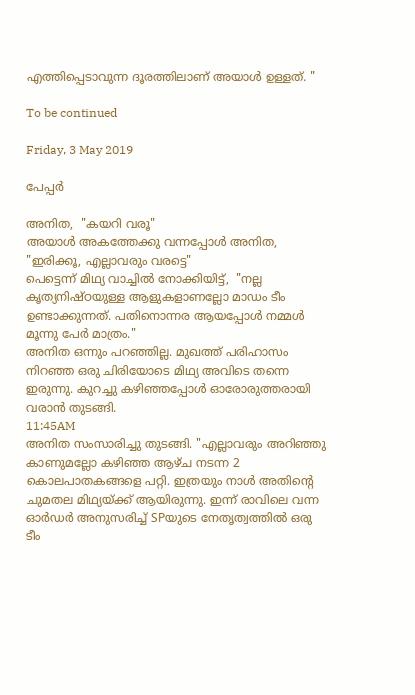എത്തിപ്പെടാവുന്ന ദൂരത്തിലാണ് അയാൾ ഉള്ളത്. "

To be continued

Friday, 3 May 2019

പേപ്പർ

അനിത,  "കയറി വരൂ"
അയാൾ അകത്തേക്കു വന്നപ്പോൾ അനിത, "ഇരിക്കൂ, എല്ലാവരും വരട്ടെ"
പെട്ടെന്ന് മിഥ്യ വാച്ചിൽ നോക്കിയിട്ട്,  "നല്ല കൃത്യനിഷ്ഠയുള്ള ആളുകളാണല്ലോ മാഡം ടീം ഉണ്ടാക്കുന്നത്. പതിനൊന്നര ആയപ്പോൾ നമ്മൾ മൂന്നു പേർ മാത്രം."
അനിത ഒന്നും പറഞ്ഞില്ല. മുഖത്ത് പരിഹാസം നിറഞ്ഞ ഒരു ചിരിയോടെ മിഥ്യ അവിടെ തന്നെ ഇരുന്നു. കുറച്ചു കഴിഞ്ഞപ്പോൾ ഓരോരുത്തരായി വരാൻ തുടങ്ങി.
11:45AM
അനിത സംസാരിച്ചു തുടങ്ങി. "എല്ലാവരും അറിഞ്ഞു കാണുമല്ലോ കഴിഞ്ഞ ആഴ്ച നടന്ന 2 കൊലപാതകങ്ങളെ പറ്റി. ഇത്രയും നാൾ അതിന്റെ ചുമതല മിഥ്യയ്ക്ക് ആയിരുന്നു. ഇന്ന് രാവിലെ വന്ന ഓർഡർ അനുസരിച്ച് SPയുടെ നേതൃത്വത്തിൽ ഒരു ടീം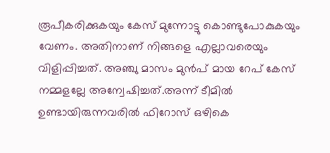രൂപീകരിക്കുകയും കേസ് മുന്നോട്ടു കൊണ്ടുപോകുകയും വേണം. അതിനാണ് നിങ്ങളെ എല്ലാവരെയും വിളിപ്പിച്ചത്. അഞ്ചു മാസം മുൻപ് മായ റേപ് കേസ് നമ്മളല്ലേ അന്വേഷിച്ചത്.അന്ന് ടീമിൽ ഉണ്ടായിരുന്നവരിൽ ഫിറോസ് ഒഴികെ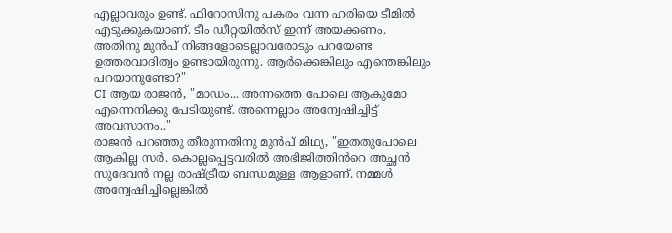എല്ലാവരും ഉണ്ട്. ഫിറോസിനു പകരം വന്ന ഹരിയെ ടീമിൽ എടുക്കുകയാണ്. ടീം ഡീറ്റയിൽസ് ഇന്ന് അയക്കണം. അതിനു മുൻപ് നിങ്ങളോടെല്ലാവരോടും പറയേണ്ട ഉത്തരവാദിത്വം ഉണ്ടായിരുന്നു. ആർക്കെങ്കിലും എന്തെങ്കിലും പറയാനുണ്ടോ?"
CI ആയ രാജൻ, "മാഡം... അന്നത്തെ പോലെ ആകുമോ എന്നെനിക്കു പേടിയുണ്ട്. അന്നെല്ലാം അന്വേഷിച്ചിട്ട് അവസാനം.."
രാജൻ പറഞ്ഞു തീരുന്നതിനു മുൻപ് മിഥ്യ, "ഇതതുപോലെ ആകില്ല സർ. കൊല്ലപ്പെട്ടവരിൽ അഭിജിത്തിൻറെ അച്ഛൻ സുദേവൻ നല്ല രാഷ്ട്രീയ ബന്ധമുള്ള ആളാണ്. നമ്മൾ അന്വേഷിച്ചില്ലെങ്കിൽ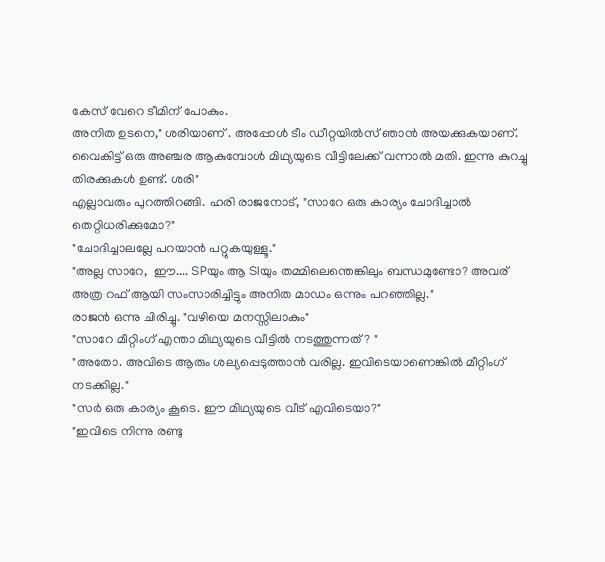കേസ് വേറെ ടീമിന് പോകും.
അനിത ഉടനെ," ശരിയാണ് . അപ്പോൾ ടീം ഡീറ്റയിൽസ് ഞാൻ അയക്കുകയാണ്. വൈകിട്ട് ഒരു അഞ്ചര ആകുമ്പോൾ മിഥ്യയുടെ വീട്ടിലേക്ക് വന്നാൽ മതി. ഇന്നു കുറച്ചു തിരക്കുകൾ ഉണ്ട്. ശരി"
എല്ലാവരും പുറത്തിറങ്ങി. ഹരി രാജനോട്, "സാറേ ഒരു കാര്യം ചോദിച്ചാൽ തെറ്റിധരിക്കുമോ?"
"ചോദിച്ചാലല്ലേ പറയാൻ പറ്റുകയുള്ളൂ."
"അല്ല സാറേ,  ഈ.... SPയും ആ SIയും തമ്മിലെന്തെങ്കിലും ബന്ധമുണ്ടോ? അവര് അത്ര റഫ് ആയി സംസാരിച്ചിട്ടും അനിത മാഡം ഒന്നും പറഞ്ഞില്ല."
രാജൻ ഒന്നു ചിരിച്ചു. "വഴിയെ മനസ്സിലാകും"
"സാറേ മീറ്റിംഗ് എന്താ മിഥ്യയുടെ വീട്ടിൽ നടത്തുന്നത്? "
"അതോ. അവിടെ ആരും ശല്യപ്പെടുത്താൻ വരില്ല. ഇവിടെയാണെങ്കിൽ മീറ്റിംഗ് നടക്കില്ല."
"സർ ഒരു കാര്യം കൂടെ. ഈ മിഥ്യയുടെ വീട് എവിടെയാ?"
"ഇവിടെ നിന്നു രണ്ടു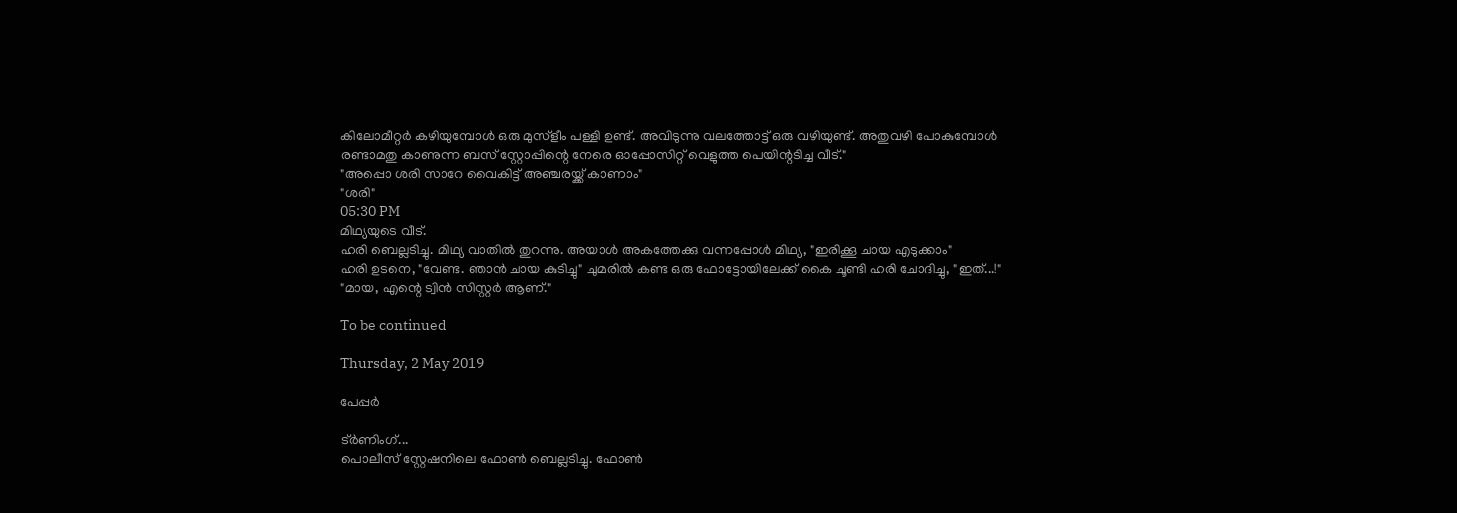കിലോമീറ്റർ കഴിയുമ്പോൾ ഒരു മുസ്ളീം പള്ളി ഉണ്ട്. അവിടുന്നു വലത്തോട്ട് ഒരു വഴിയുണ്ട്. അതുവഴി പോകുമ്പോൾ രണ്ടാമതു കാണുന്ന ബസ് സ്റ്റോപ്പിന്റെ നേരെ ഓപ്പോസിറ്റ് വെളുത്ത പെയിന്റടിച്ച വീട്."
"അപ്പൊ ശരി സാറേ വൈകിട്ട് അഞ്ചരയ്ക്ക് കാണാം"
"ശരി"
05:30 PM
മിഥ്യയുടെ വീട്.
ഹരി ബെല്ലടിച്ചു. മിഥ്യ വാതിൽ തുറന്നു. അയാൾ അകത്തേക്കു വന്നപ്പോൾ മിഥ്യ, "ഇരിക്കൂ ചായ എടുക്കാം"
ഹരി ഉടനെ, "വേണ്ട. ഞാൻ ചായ കുടിച്ചു" ചുമരിൽ കണ്ട ഒരു ഫോട്ടോയിലേക്ക് കൈ ചൂണ്ടി ഹരി ചോദിച്ചു, "ഇത്...!"
"മായ, എന്റെ ട്വിൻ സിസ്റ്റർ ആണ്."

To be continued

Thursday, 2 May 2019

പേപ്പർ

ട്ർണിംഗ്...
പൊലീസ് സ്റ്റേഷനിലെ ഫോൺ ബെല്ലടിച്ചു. ഫോൺ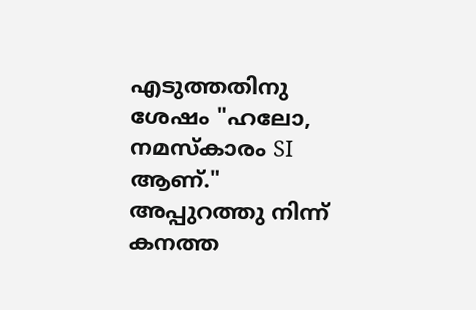എടുത്തതിനു ശേഷം "ഹലോ, നമസ്കാരം SI ആണ്."
അപ്പുറത്തു നിന്ന് കനത്ത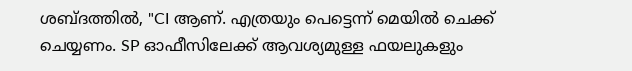ശബ്ദത്തിൽ, "CI ആണ്. എത്രയും പെട്ടെന്ന് മെയിൽ ചെക്ക് ചെയ്യണം. SP ഓഫീസിലേക്ക് ആവശ്യമുള്ള ഫയലുകളും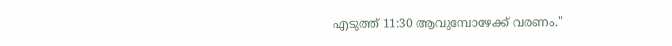എടുത്ത് 11:30 ആവുമ്പോഴേക്ക് വരണം."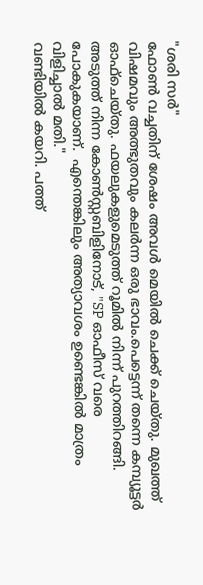"ശരി സർ"
ഫോൺ വച്ചതിന് ശേഷം അവൾ മെയിൽ ചെക്ക് ചെയ്തു. മുഖത്ത് വിഷമവും അത്ഭുതവും കലർന്ന ഒരു ഭാവം.പെട്ടെന്ന് തന്നെ കമ്പ്യൂട്ടർ ഓഫ്ചെയ്തു. ഫയലുകളുമെടുത്ത് റൂമിൽ നിന്ന് പുറത്തിറങ്ങി.  അടുത്ത് നിന്ന കോൺസ്റ്റബിളിനോട്, "SP ഓഫീസ് വരെ പോകുകയാണ്.  എന്തെങ്കിലും അത്യാവശം ഉണ്ടെങ്കിൽ മാത്രം വിളിച്ചാൽ മതി."
വണ്ടിയിൽ കയറി. പത്ത്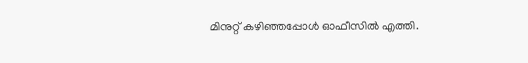മിനുറ്റ് കഴിഞ്ഞപ്പോൾ ഓഫീസിൽ എത്തി.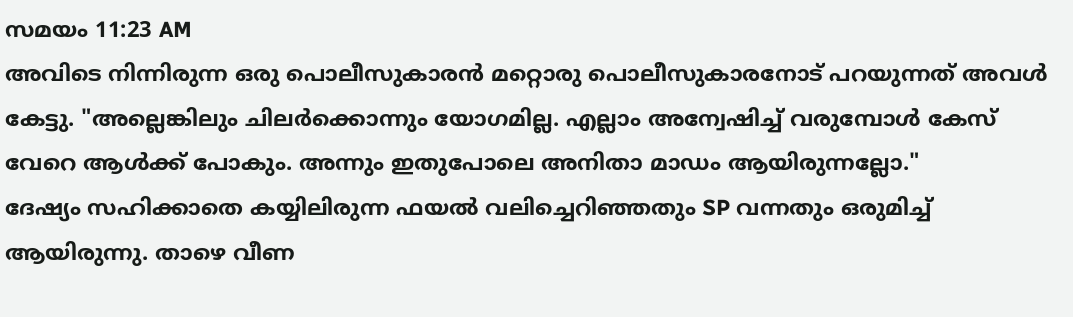സമയം 11:23 AM
അവിടെ നിന്നിരുന്ന ഒരു പൊലീസുകാരൻ മറ്റൊരു പൊലീസുകാരനോട് പറയുന്നത് അവൾ കേട്ടു. "അല്ലെങ്കിലും ചിലർക്കൊന്നും യോഗമില്ല. എല്ലാം അന്വേഷിച്ച് വരുമ്പോൾ കേസ് വേറെ ആൾക്ക് പോകും. അന്നും ഇതുപോലെ അനിതാ മാഡം ആയിരുന്നല്ലോ."
ദേഷ്യം സഹിക്കാതെ കയ്യിലിരുന്ന ഫയൽ വലിച്ചെറിഞ്ഞതും SP വന്നതും ഒരുമിച്ച് ആയിരുന്നു. താഴെ വീണ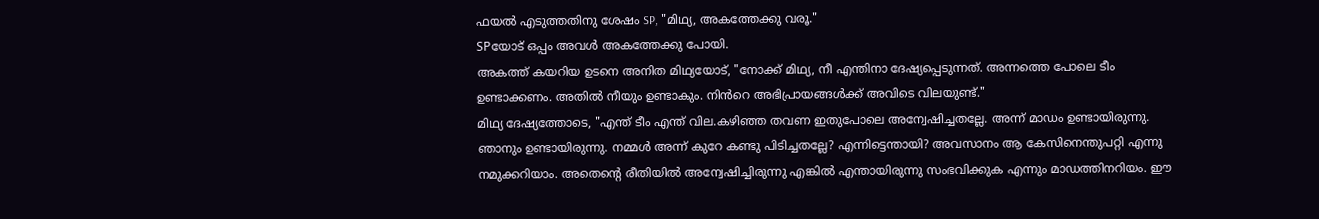ഫയൽ എടുത്തതിനു ശേഷം SP, "മിഥ്യ, അകത്തേക്കു വരൂ."
SPയോട് ഒപ്പം അവൾ അകത്തേക്കു പോയി.
അകത്ത് കയറിയ ഉടനെ അനിത മിഥ്യയോട്, "നോക്ക് മിഥ്യ, നീ എന്തിനാ ദേഷ്യപ്പെടുന്നത്. അന്നത്തെ പോലെ ടീം ഉണ്ടാക്കണം. അതിൽ നീയും ഉണ്ടാകും. നിൻറെ അഭിപ്രായങ്ങൾക്ക് അവിടെ വിലയുണ്ട്."
മിഥ്യ ദേഷ്യത്തോടെ, "എന്ത് ടീം എന്ത് വില.കഴിഞ്ഞ തവണ ഇതുപോലെ അന്വേഷിച്ചതല്ലേ. അന്ന് മാഡം ഉണ്ടായിരുന്നു. ഞാനും ഉണ്ടായിരുന്നു. നമ്മൾ അന്ന് കുറേ കണ്ടു പിടിച്ചതല്ലേ? എന്നിട്ടെന്തായി? അവസാനം ആ കേസിനെന്തുപറ്റി എന്നു നമുക്കറിയാം. അതെന്റെ രീതിയിൽ അന്വേഷിച്ചിരുന്നു എങ്കിൽ എന്തായിരുന്നു സംഭവിക്കുക എന്നും മാഡത്തിനറിയം. ഈ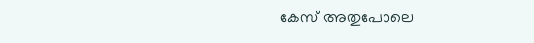കേസ് അതുപോലെ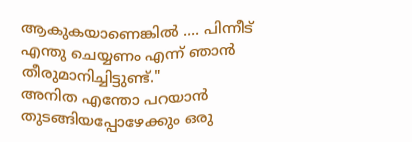ആകുകയാണെങ്കിൽ .... പിന്നീട് എന്തു ചെയ്യണം എന്ന് ഞാൻ തീരുമാനിച്ചിട്ടുണ്ട്."
അനിത എന്തോ പറയാൻ തുടങ്ങിയപ്പോഴേക്കും ഒരു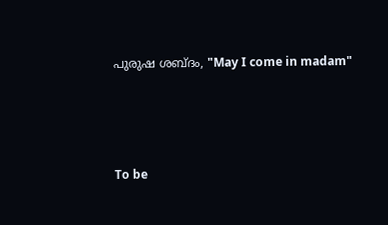പുരുഷ ശബ്ദം, "May I come in madam"





To be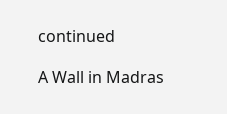continued

A Wall in Madras